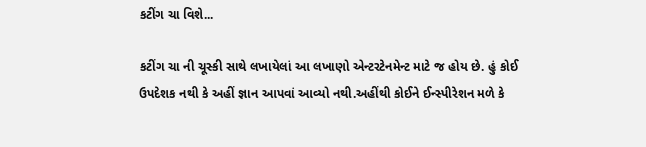કટીંગ ચા વિશે...

કટીંગ ચા ની ચૂસ્કી સાથે લખાયેલાં આ લખાણો એન્ટરટેનમેન્ટ માટે જ હોય છે. હું કોઈ ઉપદેશક નથી કે અહીં જ્ઞાન આપવાં આવ્યો નથી.અહીંથી કોઈને ઈન્સ્પીરેશન મળે કે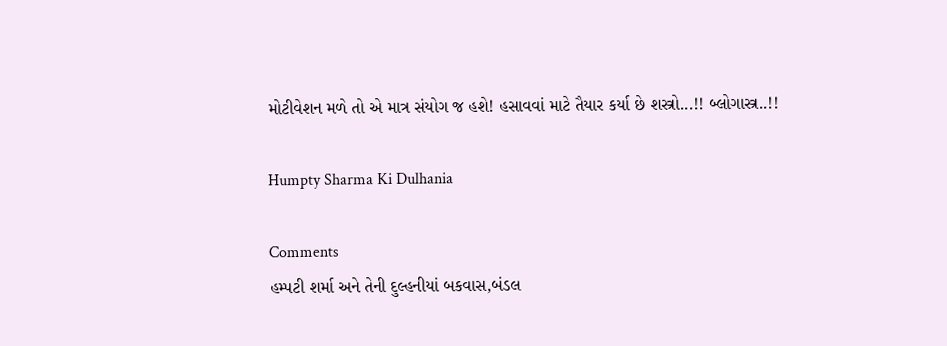મોટીવેશન મળે તો એ માત્ર સંયોગ જ હશે! હસાવવાં માટે તૈયાર કર્યા છે શસ્ત્રો...!! બ્લોગાસ્ત્ર..!!

Humpty Sharma Ki Dulhania

Comments
હમ્પટી શર્મા અને તેની દુલ્હનીયાં બકવાસ,બંડલ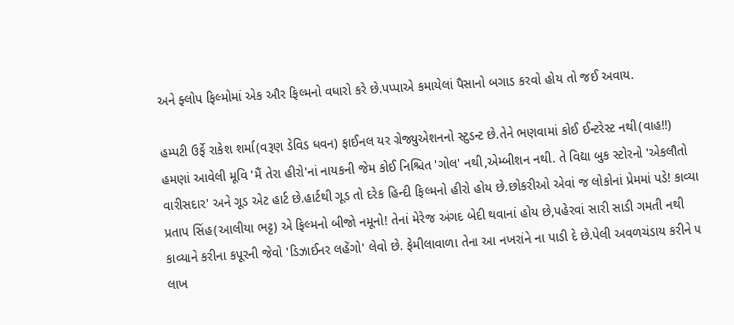અને ફ્લોપ ફિલ્મોમાં એક ઔર ફિલ્મનો વધારો કરે છે.પપ્પાએ કમાયેલાં પૈસાનો બગાડ કરવો હોય તો જઈ અવાય.

હમ્પટી ઉર્ફે રાકેશ શર્મા(વરૂણ ડેવિડ ધવન) ફાઈનલ યર ગ્રેજ્યુએશનનો સ્ટુડન્ટ છે.તેને ભણવામાં કોઈ ઈન્ટરેસ્ટ નથી(વાહ!!) હમણાં આવેલી મૂવિ 'મૈં તેરા હીરો'નાં નાયકની જેમ કોઈ નિશ્ચિત 'ગોલ' નથી,એમ્બીશન નથી. તે વિદ્યા બુક સ્ટોરનો 'એકલૌતો વારીસદાર' અને ગૂડ એટ હાર્ટ છે.હાર્ટથી ગૂડ તો દરેક હિન્દી ફિલ્મનો હીરો હોય છે.છોકરીઓ એવાં જ લોકોનાં પ્રેમમાં પડે! કાવ્યા પ્રતાપ સિંહ(આલીયા ભટ્ટ) એ ફિલ્મનો બીજો નમૂનો! તેનાં મેરેજ અંગદ બેદી થવાનાં હોય છે,પહેરવાં સારી સાડી ગમતી નથી કાવ્યાને કરીના કપૂરની જેવો 'ડિઝાઈનર લહેંગો' લેવો છે. ફેમીલાવાળા તેના આ નખરાંને ના પાડી દે છે.પેલી અવળચંડાય કરીને ૫ લાખ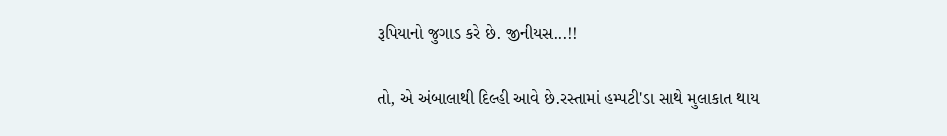રૂપિયાનો જુગાડ કરે છે. જીનીયસ...!!

તો, એ અંબાલાથી દિલ્હી આવે છે.રસ્તામાં હમ્પટી'ડા સાથે મુલાકાત થાય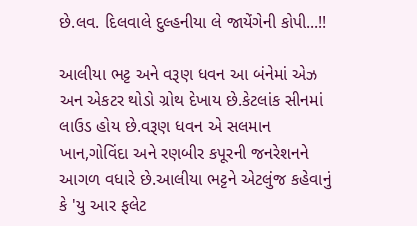છે.લવ. દિલવાલે દુલ્હનીયા લે જાયેંગેની કોપી...!!

આલીયા ભટ્ટ અને વરૂણ ધવન આ બંનેમાં એઝ અન એકટર થોડો ગ્રોથ દેખાય છે.કેટલાંક સીનમાં લાઉડ હોય છે.વરૂણ ધવન એ સલમાન ખાન,ગોવિંદા અને રણબીર કપૂરની જનરેશનને આગળ વધારે છે.આલીયા ભટ્ટને એટલુંજ કહેવાનું કે 'યુ આર ફલેટ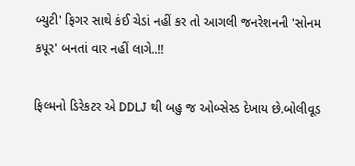બ્યુટી' ફિગર સાથે કંઈ ચેડાં નહીં કર તો આગલી જનરેશનની 'સોનમ કપૂર' બનતાં વાર નહીં લાગે..!!

ફિલ્મનો ડિરેકટર એ DDLJ થી બહુ જ ઓબ્સેસ્ડ દેખાય છે.બોલીવૂડ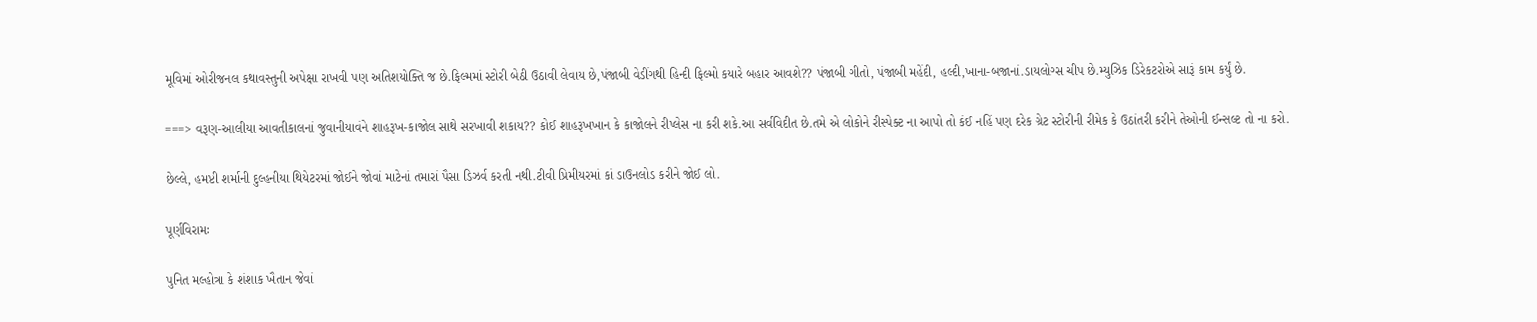મૂવિમાં ઓરીજનલ કથાવસ્તુની અપેક્ષા રાખવી પણ અતિશયોક્તિ જ છે.ફિલ્મમાં સ્ટોરી બેઠી ઉઠાવી લેવાય છે,પંજાબી વેડીંગથી હિન્દી ફિલ્મો કયારે બહાર આવશે?? પંજાબી ગીતો, પંજાબી મહેંદી, હલ્દી,ખાના-બજાનાં.ડાયલોગ્સ ચીપ છે.મ્યુઝિક ડિરેકટરોએ સારૂં કામ કર્યું છે.

===> વરૂણ-આલીયા આવતીકાલનાં જુવાનીયાવંને શાહરૂખ-કાજોલ સાથે સરખાવી શકાય?? કોઈ શાહરૂખખાન કે કાજોલને રીપ્લેસ ના કરી શકે.આ સર્વવિદીત છે.તમે એ લોકોને રીસ્પેક્ટ ના આપો તો કંઈ નહિં પણ દરેક ગ્રેટ સ્ટોરીની રીમેક કે ઉઠાંતરી કરીને તેઓની ઈન્સલ્ટ તો ના કરો.

છેલ્લે, હમપ્ટી શર્માની દુલ્હનીયા થિયેટરમાં જોઈને જોવાં માટેનાં તમારાં પૈસા ડિઝર્વ કરતી નથી.ટીવી પ્રિમીયરમાં કાં ડાઉનલોડ કરીને જોઈ લો.

પૂર્ણવિરામઃ

પુનિત મલ્હોત્રા કે શંશાક ખૈતાન જેવાં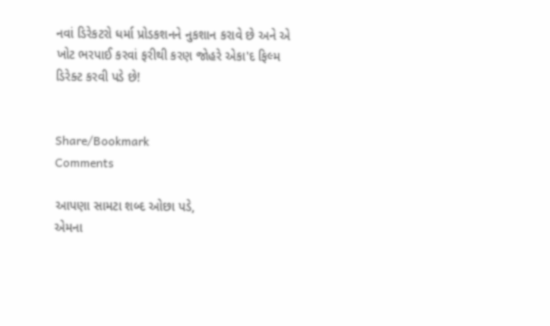નવાં ડિરેકટરો ધર્મા પ્રોડકશનને નુકશાન કરાવે છે અને એ ખોટ ભરપાઈ કરવાં ફરીથી કરણ જોહરે એકા'દ ફિલ્મ ડિરેક્ટ કરવી પડે છે!


Share/Bookmark
Comments

આપણા સામટા શબ્દ ઓછા પડે,
એમના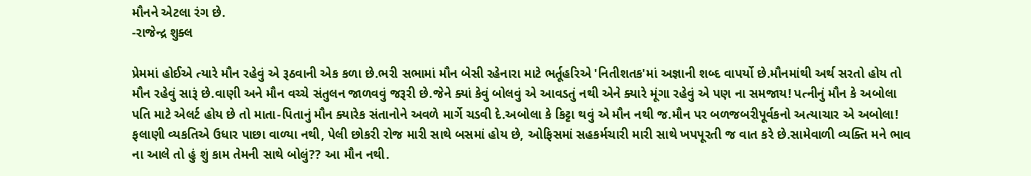મૌનને એટલા રંગ છે.
-રાજેન્દ્ર શુક્લ

પ્રેમમાં હોઈએ ત્યારે મૌન રહેવું એ રૂઠવાની એક કળા છે.ભરી સભામાં મૌન બેસી રહેનારા માટે ભર્તૂહરિએ 'નિતીશતક'માં અજ્ઞાની શબ્દ વાપર્યો છે.મૌનમાંથી અર્થ સરતો હોય તો મૌન રહેવું સારૂં છે.વાણી અને મૌન વચ્ચે સંતુલન જાળવવું જરૂરી છે.જેને ક્યાં કેવું બોલવું એ આવડતું નથી એને ક્યારે મૂંગા રહેવું એ પણ ના સમજાય! પત્નીનું મૌન કે અબોલા પતિ માટે એલર્ટ હોય છે તો માતા-પિતાનું મૌન ક્યારેક સંતાનોને અવળે માર્ગે ચડવી દે.અબોલા કે કિટ્ટા થવું એ મૌન નથી જ.મૌન પર બળજબરીપૂર્વકનો અત્યાચાર એ અબોલા! ફલાણી વ્યકતિએ ઉધાર પાછા વાળ્યા નથી, પેલી છોકરી રોજ મારી સાથે બસમાં હોય છે, ઓફિસમાં સહકર્મચારી મારી સાથે ખપપૂરતી જ વાત કરે છે.સામેવાળી વ્યક્તિ મને ભાવ ના આલે તો હું શું કામ તેમની સાથે બોલું?? આ મૌન નથી.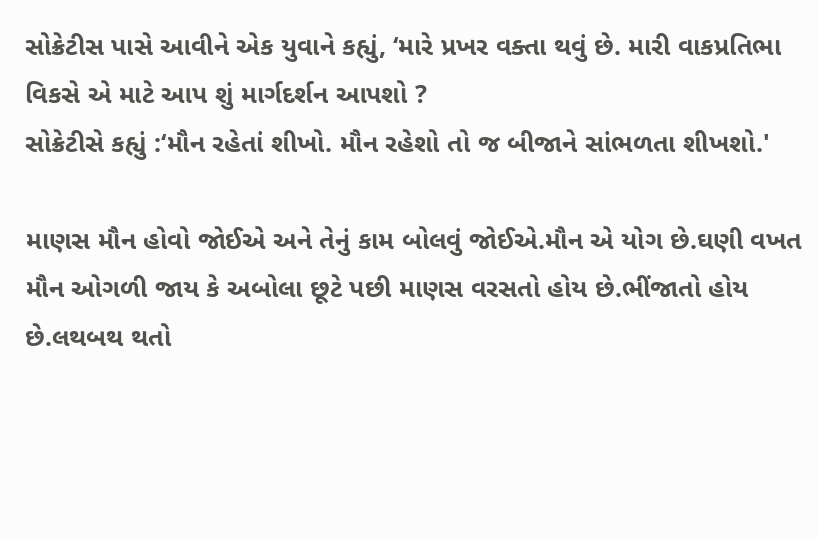સોક્રેટીસ પાસે આવીને એક યુવાને કહ્યું, ‘મારે પ્રખર વક્તા થવું છે. મારી વાકપ્રતિભા વિકસે એ માટે આપ શું માર્ગદર્શન આપશો ?
સોક્રેટીસે કહ્યું :‘મૌન રહેતાં શીખો. મૌન રહેશો તો જ બીજાને સાંભળતા શીખશો.'

માણસ મૌન હોવો જોઈએ અને તેનું કામ બોલવું જોઈએ.મૌન એ યોગ છે.ઘણી વખત મૌન ઓગળી જાય કે અબોલા છૂટે પછી માણસ વરસતો હોય છે.ભીંજાતો હોય છે.લથબથ થતો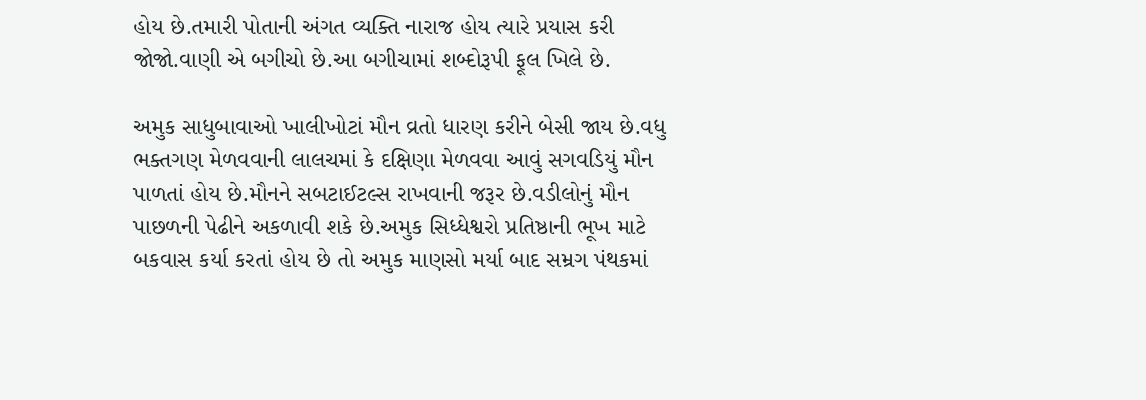હોય છે.તમારી પોતાની અંગત વ્યક્તિ નારાજ હોય ત્યારે પ્રયાસ કરી જોજો.વાણી એ બગીચો છે.આ બગીચામાં શબ્દોરૂપી ફૂલ ખિલે છે.

અમુક સાધુબાવાઓ ખાલીખોટાં મૌન વ્રતો ધારણ કરીને બેસી જાય છે.વધુ ભક્તગણ મેળવવાની લાલચમાં કે દક્ષિણા મેળવવા આવું સગવડિયું મૌન પાળતાં હોય છે.મૌનને સબટાઈટલ્સ રાખવાની જરૂર છે.વડીલોનું મૌન પાછળની પેઢીને અકળાવી શકે છે.અમુક સિધ્ધેશ્વરો પ્રતિષ્ઠાની ભૂખ માટે બકવાસ કર્યા કરતાં હોય છે તો અમુક માણસો મર્યા બાદ સમ્રગ પંથકમાં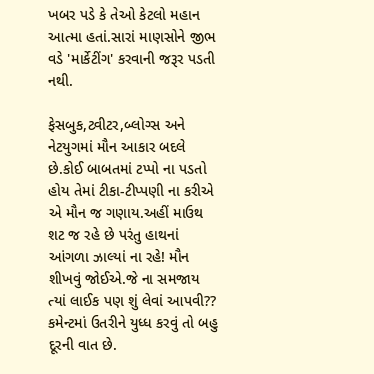ખબર પડે કે તેઓ કેટલો મહાન આત્મા હતાં.સારાં માણસોને જીભ વડે 'માર્કેટીંગ' કરવાની જરૂર પડતી નથી.

ફેસબુક,ટ્વીટર,બ્લોગ્સ અને નેટયુગમાં મૌન આકાર બદલે છે.કોઈ બાબતમાં ટપ્પો ના પડતો હોય તેમાં ટીકા-ટીપ્પણી ના કરીએ એ મૌન જ ગણાય.અહીં માઉથ શટ જ રહે છે પરંતુ હાથનાં આંગળા ઝાલ્યાં ના રહે! મૌન શીખવું જોઈએ.જે ના સમજાય ત્યાં લાઈક પણ શું લેવાં આપવી?? કમેન્ટમાં ઉતરીને યુધ્ધ કરવું તો બહુ દૂરની વાત છે.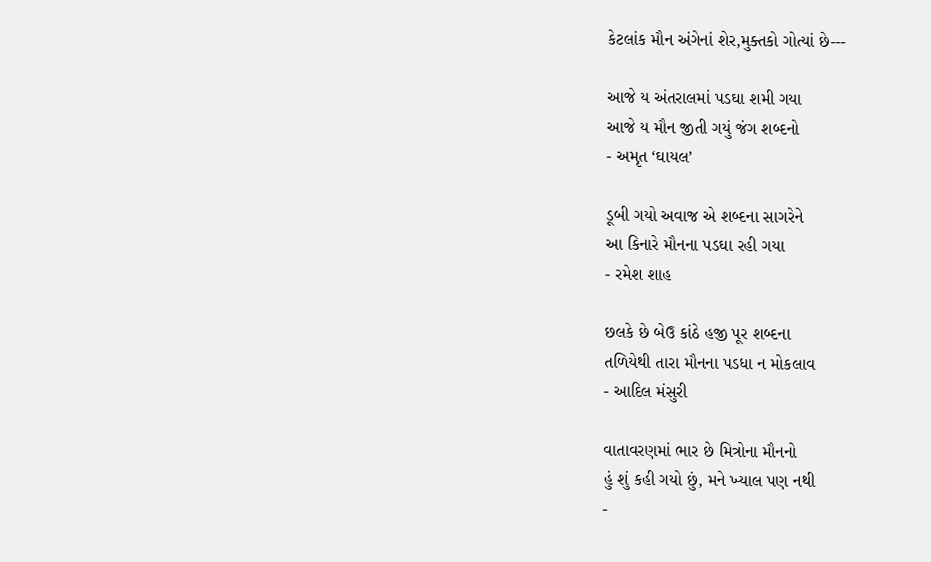કેટલાંક મૌન અંગેનાં શેર,મુક્તકો ગોત્યાં છે---

આજે ય અંતરાલમાં પડઘા શમી ગયા
આજે ય મૌન જીતી ગયું જંગ શબ્દનો
- અમૃત ‘ઘાયલ’

ડૂબી ગયો અવાજ એ શબ્દના સાગરેને
આ કિનારે મૌનના પડઘા રહી ગયા
- રમેશ શાહ

છલકે છે બેઉ કાંઠે હજી પૂર શબ્દના
તળિયેથી તારા મૌનના પડધા ન મોકલાવ
- આદિલ મંસુરી

વાતાવરણમાં ભાર છે મિત્રોના મૌનનો
હું શું કહી ગયો છું, મને ખ્યાલ પણ નથી
-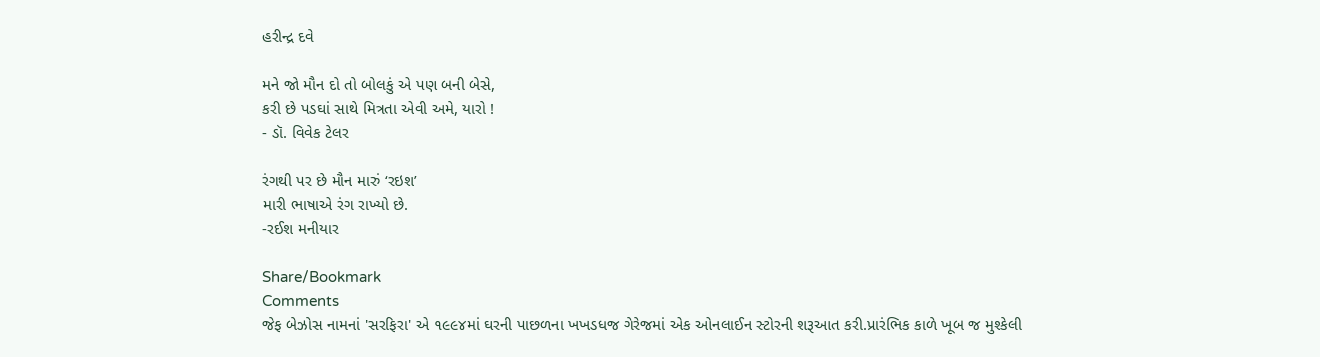હરીન્દ્ર દવે

મને જો મૌન દો તો બોલકું એ પણ બની બેસે,
કરી છે પડઘાં સાથે મિત્રતા એવી અમે, યારો !
- ડૉ. વિવેક ટેલર

રંગથી પર છે મૌન મારું ‘રઇશ’
મારી ભાષાએ રંગ રાખ્યો છે.
-રઈશ મનીયાર

Share/Bookmark
Comments
જેફ બેઝોસ નામનાં 'સરફિરા' એ ૧૯૯૪માં ઘરની પાછળના ખખડધજ ગેરેજમાં એક ઓનલાઈન સ્ટોરની શરૂઆત કરી.પ્રારંભિક કાળે ખૂબ જ મુશ્કેલી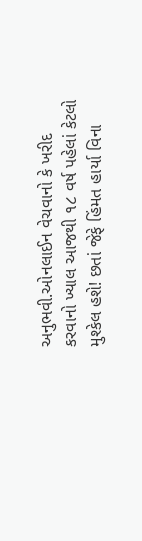અનુભવી.ઓનલાઈન વેચવાનો કે ખરીદ કરવાનો ખ્યાલ આજથી ૧૮ વર્ષ પહેલાં કેટલો મુશ્કેલ હશે! છતાં જેફે હિંમત હાર્યા વિના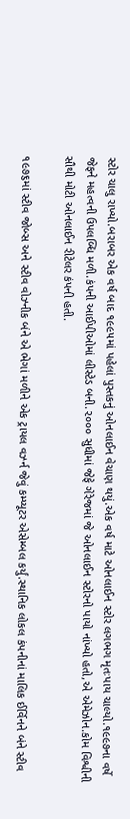સ્ટોર ચાલુ રાખ્યો.બરાબર એક વર્ષ બાદ ૧૯૯૫માં પહેલાં પુસ્તકનું ઓનલાઈન વેચાણ થયું.એક વર્ષ માટે ઓનલાઈન સ્ટોર લગભગ મૃતઃપાય ચાલ્યો.૧૯૯૭ના વર્ષે જેફને મહત્વની ઉપલબ્ધિ મળી.કંપની આઈપીઓમાં લીસ્ટેડ બની.૨૦૦૦ સુધીમાં જેફે ગેરેજમાં જે ઓનલાઈન સ્ટોરનો પાયો નાંખ્યો હતો,એ એમેઝોન.કોમ વિશ્વીની સૌથી મોટી ઓનલાઈન રીટેલર કંપની હતી.

૧૯૭૬માં સ્ટીવ જોબ્સ અને સ્ટીવ વોઝ્નીક બંને એ ભેગાં મળીને એક ટ્રાયલ વર્ઝ્ન જેવું કમ્પ્યૂટર એસેમ્બલ કર્યું.સ્થાનિક લોકલ કંપનીનાં માલિક ઈર્વિનને બંને સ્ટીવ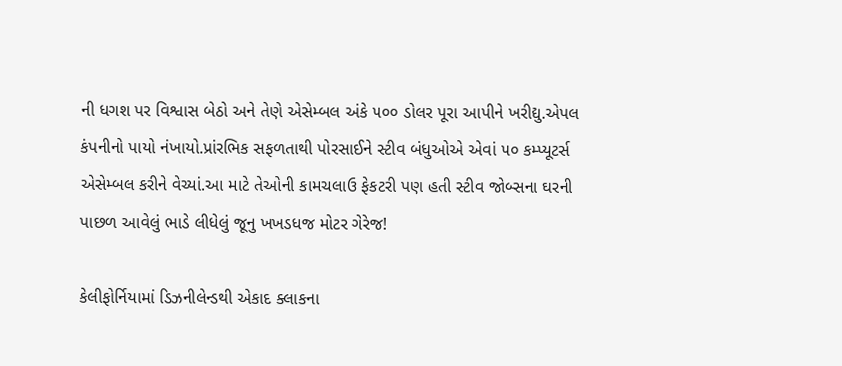ની ધગશ પર વિશ્વાસ બેઠો અને તેણે એસેમ્બલ અંકે ૫૦૦ ડોલર પૂરા આપીને ખરીદ્યુ.એપલ કંપનીનો પાયો નંખાયો.પ્રાંરભિક સફળતાથી પોરસાઈને સ્ટીવ બંધુઓએ એવાં ૫૦ કમ્પ્યૂટર્સ એસેમ્બલ કરીને વેચ્યાં.આ માટે તેઓની કામચલાઉ ફેકટરી પણ હતી સ્ટીવ જોબ્સના ઘરની પાછળ આવેલું ભાડે લીધેલું જૂનુ ખખડધજ મોટર ગેરેજ!

કેલીફોર્નિયામાં ડિઝનીલેન્ડથી એકાદ ક્લાકના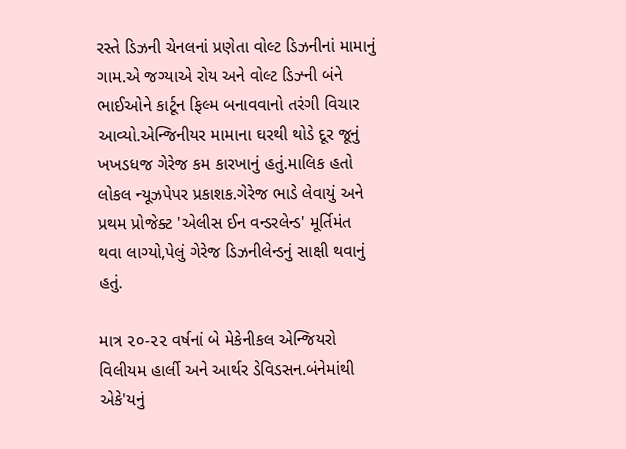રસ્તે ડિઝની ચેનલનાં પ્રણેતા વોલ્ટ ડિઝનીનાં મામાનું ગામ.એ જગ્યાએ રોય અને વોલ્ટ ડિઝ્ની બંને ભાઈઓને કાર્ટૂન ફિલ્મ બનાવવાનો તરંગી વિચાર આવ્યો.એન્જિનીયર મામાના ઘરથી થોડે દૂર જૂનું ખખડધજ ગેરેજ કમ કારખાનું હતું.માલિક હતો લોકલ ન્યૂઝપેપર પ્રકાશક.ગેરેજ ભાડે લેવાયું અને પ્રથમ પ્રોજેક્ટ 'એલીસ ઈન વન્ડરલેન્ડ' મૂર્તિમંત થવા લાગ્યો,પેલું ગેરેજ ડિઝનીલેન્ડનું સાક્ષી થવાનું હતું.

માત્ર ૨૦-૨૨ વર્ષનાં બે મેકેનીકલ એન્જિયરો વિલીયમ હાર્લી અને આર્થર ડેવિડસન.બંનેમાંથી એકે'યનું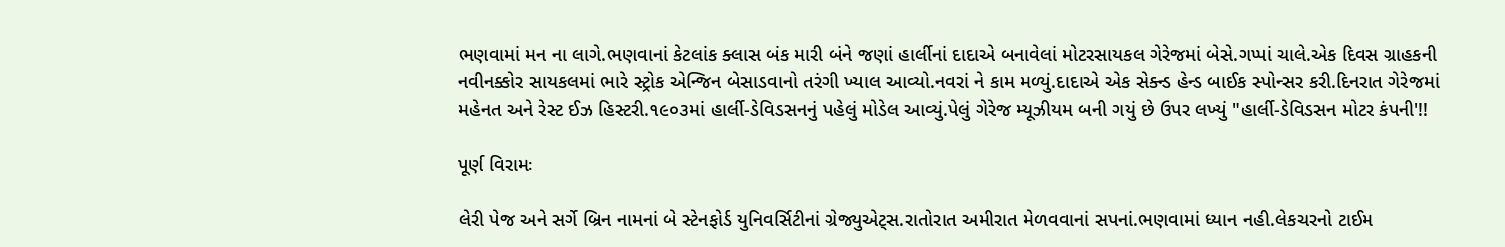ભણવામાં મન ના લાગે.ભણવાનાં કેટલાંક ક્લાસ બંક મારી બંને જણાં હાર્લીનાં દાદાએ બનાવેલાં મોટરસાયકલ ગેરેજમાં બેસે.ગપ્પાં ચાલે.એક દિવસ ગ્રાહકની નવીનક્કોર સાયકલમાં ભારે સ્ટ્રોક એન્જિન બેસાડવાનો તરંગી ખ્યાલ આવ્યો.નવરાં ને કામ મળ્યું.દાદાએ એક સેક્ન્ડ હેન્ડ બાઈક સ્પોન્સર કરી.દિનરાત ગેરેજમાં મહેનત અને રેસ્ટ ઈઝ હિસ્ટરી.૧૯૦૩માં હાર્લી-ડેવિડસનનું પહેલું મોડેલ આવ્યું.પેલું ગેરેજ મ્યૂઝીયમ બની ગયું છે ઉપર લખ્યું "હાર્લી-ડેવિડસન મોટર કંપની'!!

પૂર્ણ વિરામઃ

લેરી પેજ અને સર્ગે બ્રિન નામનાં બે સ્ટેનફોર્ડ યુનિવર્સિટીનાં ગ્રેજ્યુએટ્સ.રાતોરાત અમીરાત મેળવવાનાં સપનાં.ભણવામાં ધ્યાન નહી.લેકચરનો ટાઈમ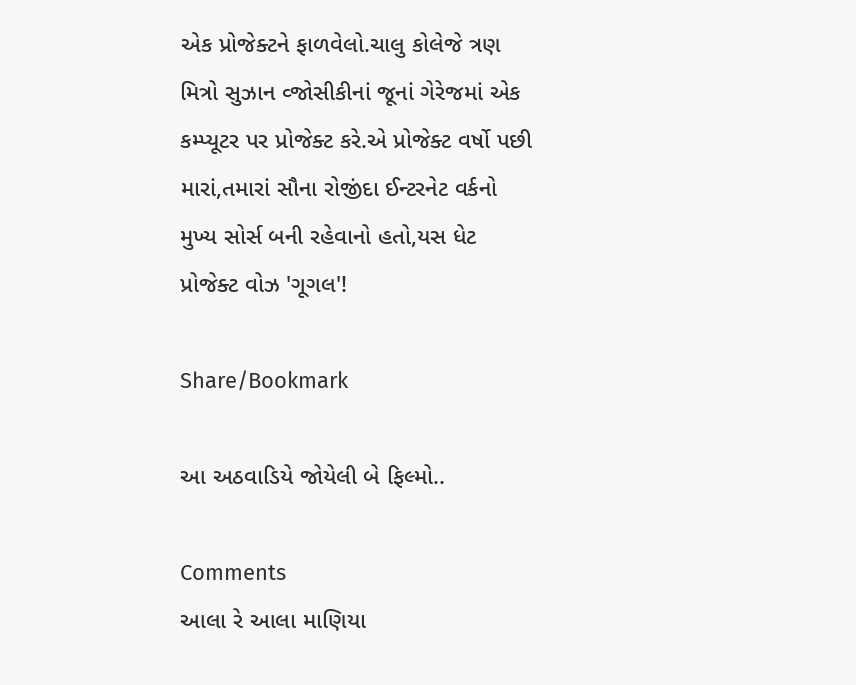એક પ્રોજેક્ટને ફાળવેલો.ચાલુ કોલેજે ત્રણ મિત્રો સુઝાન વ્જોસીકીનાં જૂનાં ગેરેજમાં એક કમ્પ્યૂટર પર પ્રોજેક્ટ કરે.એ પ્રોજેક્ટ વર્ષો પછી મારાં,તમારાં સૌના રોજીંદા ઈન્ટરનેટ વર્કનો મુખ્ય સોર્સ બની રહેવાનો હતો,યસ ધેટ પ્રોજેક્ટ વોઝ 'ગૂગલ'!

Share/Bookmark

આ અઠવાડિયે જોયેલી બે ફિલ્મો..

Comments
આલા રે આલા માણિયા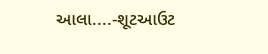આલા....-શૂટઆઉટ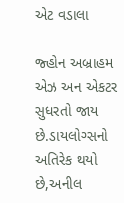એટ વડાલા

જ્હોન અબ્રાહમ એઝ અન એકટર સુધરતો જાય છે.ડાયલોગ્સનો અતિરેક થયો છે,અનીલ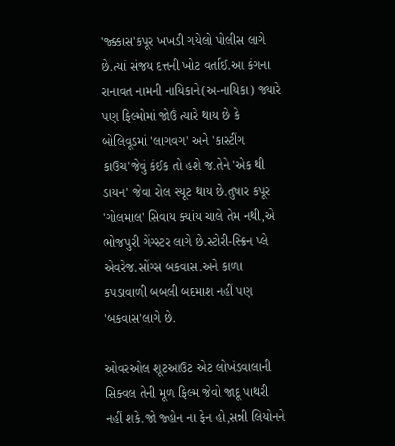'જ્ક્કાસ'કપૂર ખખડી ગયેલો પોલીસ લાગે છે.ત્યાં સંજય દત્તની ખોટ વર્તાઈ.આ કંગના રાનાવત નામની નાયિકાને(અ-નાયિકા) જ્યારે પણ ફિલ્મોમાં જોઉં ત્યારે થાય છે કે બોલિવૂડમાં 'લાગવગ' અને 'કાસ્ટીંગ કાઉચ'જેવું કંઈક તો હશે જ.તેને 'એક થી ડાયન' જેવા રોલ સ્યૂટ થાય છે.તુષાર કપૂર 'ગોલમાલ' સિવાય ક્યાંય ચાલે તેમ નથી,એ ભોજપુરી ગેંગ્સ્ટર લાગે છે.સ્ટોરી-સ્ક્રિન પ્લે એવરેજ.સોંગ્સ બકવાસ.અને કાળા કપડાવાળી બબલી બદમાશ નહીં પણ 'બકવાસ'લાગે છે.

ઓવરઓલ શૂટઆઉટ એટ લોખંડવાલાની સિક્વલ તેની મૂળ ફિલ્મ જેવો જાદૂ પાથરી નહીં શકે.જો જ્હોન ના ફેન હો,સન્ની લિયોનને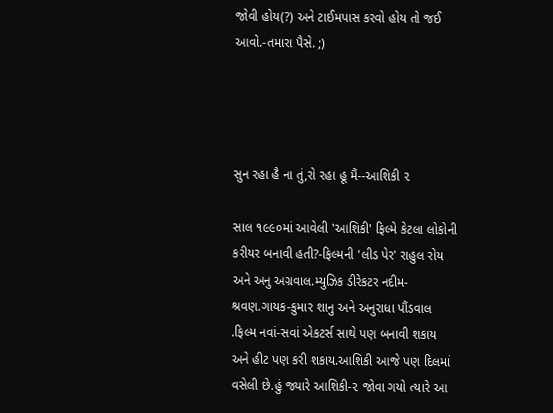જોવી હોય(?) અને ટાઈમપાસ કરવો હોય તો જઈ આવો.-તમારા પૈસે. ;)




સુન રહા હૈ ના તું,રો રહા હૂ મૈં--આશિકી ૨

સાલ ૧૯૯૦માં આવેલી 'આશિકી' ફિલ્મે કેટલા લોકોની કરીયર બનાવી હતી?-ફિલ્મની 'લીડ પેર' રાહુલ રોય અને અનુ અગ્રવાલ.મ્યુઝિક ડીરેકટર નદીમ-શ્રવણ.ગાયક-કુમાર શાનુ અને અનુરાધા પૌંડવાલ .ફિલ્મ નવાં-સવાં એકટર્સ સાથે પણ બનાવી શકાય અને હીટ પણ કરી શકાય.આશિકી આજે પણ દિલમાં વસેલી છે.હું જ્યારે આશિકી-૨ જોવા ગયો ત્યારે આ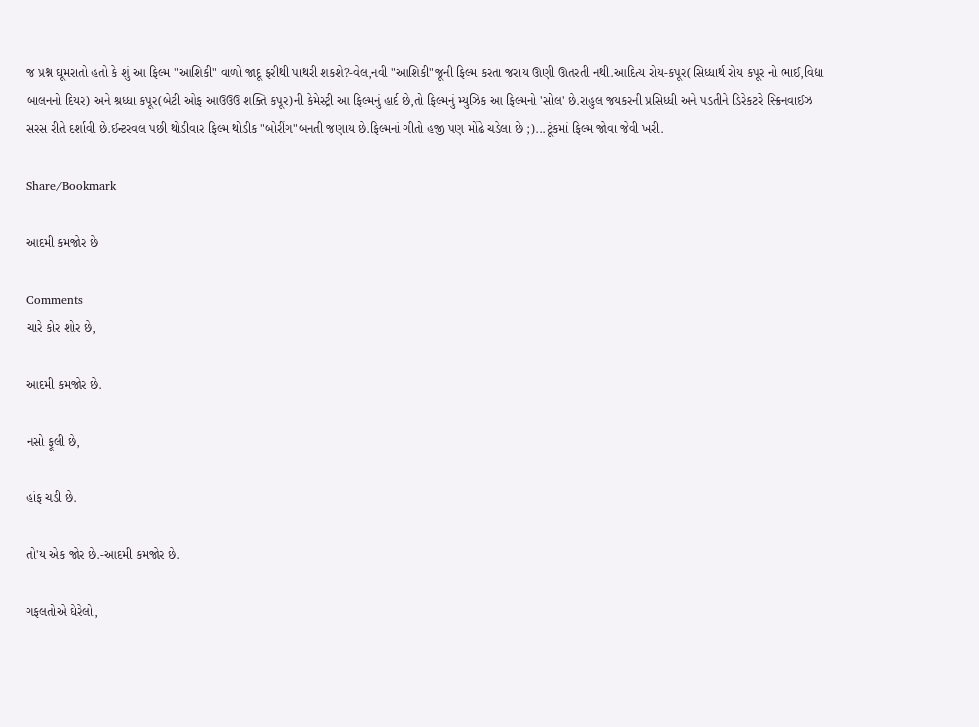જ પ્રશ્ન ઘૂમરાતો હતો કે શું આ ફિલ્મ "આશિકી" વાળો જાદૂ ફરીથી પાથરી શકશે?-વેલ,નવી "આશિકી"જૂની ફિલ્મ કરતા જરાય ઊણી ઊતરતી નથી.આદિત્ય રોય-કપૂર(સિધ્ધાર્થ રોય કપૂર નો ભાઈ,વિદ્યા બાલનનો દિયર) અને શ્રધ્ધા કપૂર(બેટી ઓફ આઉઉઉ શક્તિ કપૂર)ની કેમેસ્ટ્રી આ ફિલ્મનું હાર્દ છે,તો ફિલ્મનું મ્યુઝિક આ ફિલ્મનો 'સોલ' છે.રાહુલ જયકરની પ્રસિધ્ધી અને પડતીને ડિરેકટરે સ્ક્રિનવાઈઝ સરસ રીતે દર્શાવી છે.ઈન્ટરવલ પછી થોડીવાર ફિલ્મ થોડીક "બોરીંગ"બનતી જણાય છે.ફિલ્મનાં ગીતો હજી પણ મોંઢે ચડેલા છે ;)...ટૂંકમાં ફિલ્મ જોવા જેવી ખરી.

Share/Bookmark

આદમી કમજોર છે

Comments
ચારે કોર શોર છે,

આદમી કમજોર છે.

નસો ફૂલી છે,

હાંફ ચડી છે.

તો'ય એક જોર છે.-આદમી કમજોર છે.

ગફલતોએ ઘેરેલો,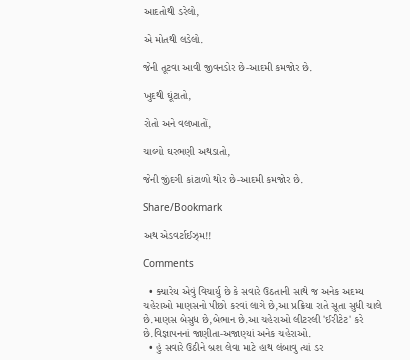આદતોથી ડરેલો,

એ મોતથી લડેલો.

જેની તૂટવા આવી જીવનડોર છે-આદમી કમજોર છે.

ખુદથી ઘૂંટાતો,

રોતો અને વલખાતોં,

ચાલ્યો ઘરભણી અથડાતો,

જેની જીંદગી કાંટાળો થોર છે-આદમી કમજોર છે.

Share/Bookmark

અથ એડવર્ટાઈઝ્મ!!

Comments

  • ક્યારેય એવું વિચાર્યુ છે કે સવારે ઉઠતાની સાથે જ અનેક અદમ્ય ચહેરાઓ માણસનો પીછો કરવાં લાગે છે,આ પ્રક્રિયા રાતે સૂતા સુધી ચાલે છે.માણસ બેસુધ છે,બેભાન છે.આ ચહેરાઓ લીટરલી 'ઈરીટેટ' કરે છે.વિજ્ઞાપનનાં જાણીતા-અજાણ્યાં અનેક ચહેરાઓ.
  • હું સવારે ઉઠીને બ્રશ લેવા માટે હાથ લંબાવુ ત્યાં ડર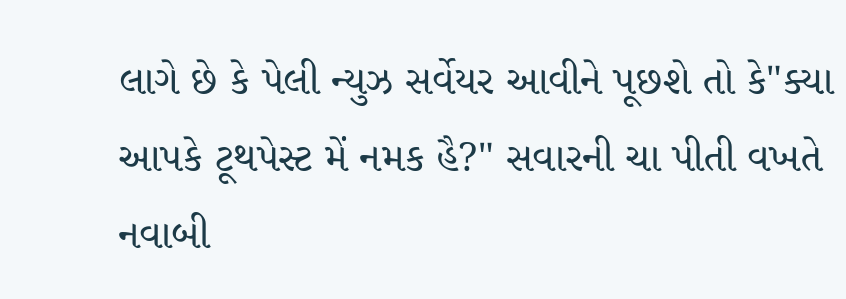લાગે છે કે પેલી ન્યુઝ સર્વેયર આવીને પૂછશે તો કે"ક્યા આપકે ટૂથપેસ્ટ મેં નમક હૈ?" સવારની ચા પીતી વખતે નવાબી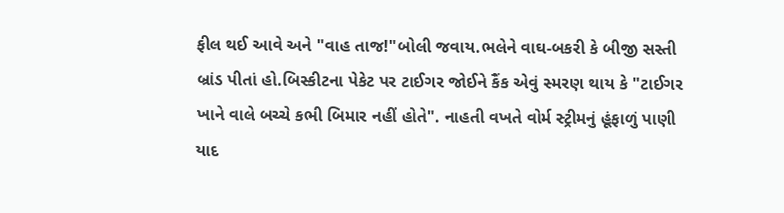ફીલ થઈ આવે અને "વાહ તાજ!"બોલી જવાય.ભલેને વાઘ-બકરી કે બીજી સસ્તી બ્રાંડ પીતાં હો.બિસ્કીટના પેકેટ પર ટાઈગર જોઈને કૈંક એવું સ્મરણ થાય કે "ટાઈગર ખાને વાલે બચ્ચે કભી બિમાર નહીં હોતે". નાહતી વખતે વોર્મ સ્ટ્રીમનું હૂંફાળું પાણી યાદ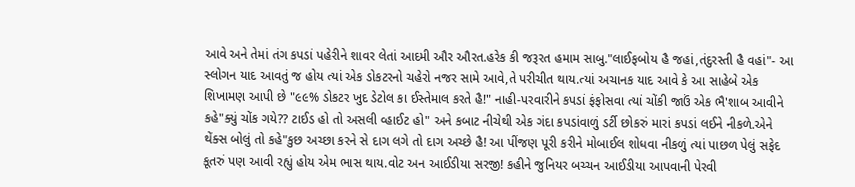આવે અને તેમાં તંગ કપડાં પહેરીને શાવર લેતાં આદમી ઔર ઔરત.હરેક કી જરૂરત હમામ સાબુ."લાઈફબોય હૈ જહાં,તંદુરસ્તી હૈ વહાં"- આ સ્લોગન યાદ આવતું જ હોય ત્યાં એક ડોકટરનો ચહેરો નજર સામે આવે,તે પરીચીત થાય.ત્યાં અચાનક યાદ આવે કે આ સાહેબે એક શિખામણ આપી છે "૯૯% ડોકટર ખુદ ડેટોલ કા ઈસ્તેમાલ કરતે હૈ!" નાહી-પરવારીને કપડાં ફંફોસવા ત્યાં ચોંકી જાઉં એક ભૈ'શાબ આવીને કહે"ક્યું ચોંક ગયે?? ટાઈડ હો તો અસલી વ્હાઈટ હો" અને કબાટ નીચેથી એક ગંદા કપડાંવાળું ડર્ટી છોકરું મારાં કપડાં લઈને નીકળે.એને થેંક્સ બોલું તો કહે"કુછ અચ્છા કરને સે દાગ લગે તો દાગ અચ્છે હૈ! આ પીંજણ પૂરી કરીને મોબાઈલ શોધવા નીકળું ત્યાં પાછળ પેલું સફેદ કૂતરું પણ આવી રહ્યું હોય એમ ભાસ થાય.વોટ અન આઈડીયા સરજી! કહીને જુનિયર બચ્ચન આઈડીયા આપવાની પેરવી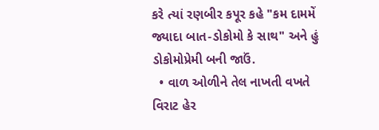કરે ત્યાં રણબીર કપૂર કહે "કમ દામમેં જ્યાદા બાત-ડોકોમો કે સાથ" અને હું ડોકોમોપ્રેમી બની જાઉં.
  • વાળ ઓળીને તેલ નાખતી વખતે વિરાટ હેર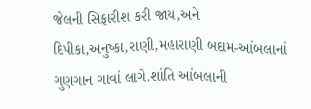જેલની સિફારીશ કરી જાય,અને દિપીકા,અનુષ્કા,રાણી,મહારાણી બદામ-આંબલાનાં ગુણગાન ગાવાં લાગે.શાંતિ આંબલાની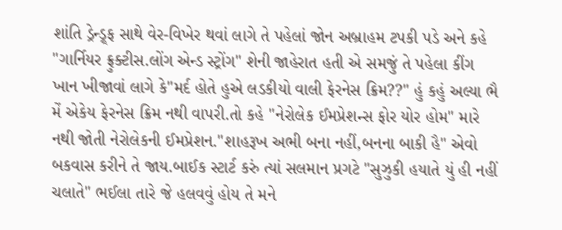શાંતિ ડ્રેન્ડ્ર્ફ સાથે વેર-વિખેર થવાં લાગે તે પહેલાં જોન અબ્રાહમ ટપકી પડે અને કહે "ગાર્નિયર ફ્રુક્ટીસ.લોંગ એન્ડ સ્ટ્રોંગ" શેની જાહેરાત હતી એ સમજું તે પહેલા કીંગ ખાન ખીજાવાં લાગે કે"મર્દ હોતે હુએ લડકીયો વાલી ફેરનેસ ક્રિમ??" હું કહું અલ્યા ભૈ મેં એકેય ફેરનેસ ક્રિમ નથી વાપરી.તો કહે "નેરોલેક ઈમપ્રેશન્સ ફોર યોર હોમ" મારે નથી જોતી નેરોલેકની ઈમપ્રેશન."શાહરૂખ અભી બના નહીં,બનના બાકી હૈ" એવો બકવાસ કરીને તે જાય.બાઈક સ્ટાર્ટ કરું ત્યાં સલમાન પ્રગટે "સુઝુકી હયાતે યું હી નહીં ચલાતે" ભઈલા તારે જે હલવવું હોય તે મને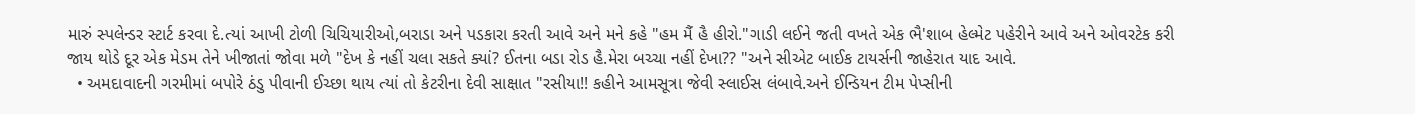મારું સ્પલેન્ડર સ્ટાર્ટ કરવા દે.ત્યાં આખી ટોળી ચિચિયારીઓ,બરાડા અને પડકારા કરતી આવે અને મને કહે "હમ મૈં હૈ હીરો."ગાડી લઈને જતી વખતે એક ભૈ'શાબ હેલ્મેટ પહેરીને આવે અને ઓવરટેક કરી જાય થોડે દૂર એક મેડમ તેને ખીજાતાં જોવા મળે "દેખ કે નહીં ચલા સકતે ક્યાં? ઈતના બડા રોડ હૈ.મેરા બચ્ચા નહીં દેખા?? "અને સીએટ બાઈક ટાયર્સની જાહેરાત યાદ આવે.
  • અમદાવાદની ગરમીમાં બપોરે ઠંડુ પીવાની ઈચ્છા થાય ત્યાં તો કેટરીના દેવી સાક્ષાત "રસીયા!! કહીને આમસૂત્રા જેવી સ્લાઈસ લંબાવે.અને ઈન્ડિયન ટીમ પેપ્સીની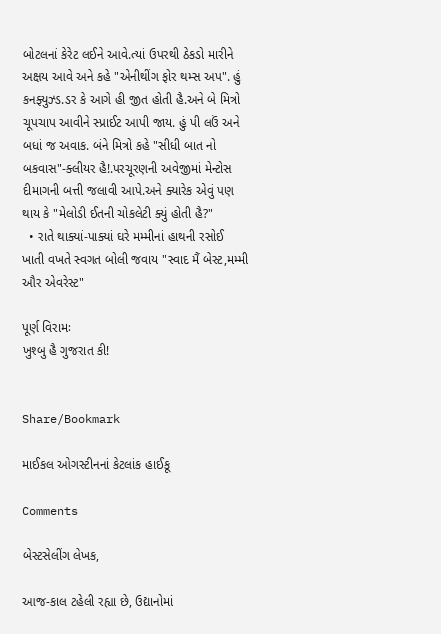બોટલનાં કેરેટ લઈને આવે.ત્યાં ઉપરથી ઠેકડો મારીને અક્ષય આવે અને કહે "એનીથીંગ ફોર થમ્સ અપ". હું કનફ્યુઝ્ડ.ડર કે આગે હી જીત હોતી હૈ.અને બે મિત્રો ચૂપચાપ આવીને સ્પ્રાઈટ આપી જાય. હું પી લઉં અને બધાં જ અવાક. બંને મિત્રો કહે "સીધી બાત નો બકવાસ"-ક્લીયર હૈ!.પરચૂરણની અવેજીમાં મેન્ટોસ દીમાગની બત્તી જલાવી આપે.અને ક્યારેક એવું પણ થાય કે "મેલોડી ઈતની ચોકલેટી ક્યું હોતી હૈ?"
  • રાતે થાક્યાં-પાક્યાં ઘરે મમ્મીનાં હાથની રસોઈ ખાતી વખતે સ્વગત બોલી જવાય "સ્વાદ મૈં બેસ્ટ,મમ્મી ઔર એવરેસ્ટ"

પૂર્ણ વિરામઃ
ખુશ્બુ હૈ ગુજરાત કી!


Share/Bookmark

માઈકલ ઓગસ્ટીનનાં કેટલાંક હાઈકૂ

Comments

બેસ્ટસેલીંગ લેખક,

આજ-કાલ ટહેલી રહ્યા છે, ઉદ્યાનોમાં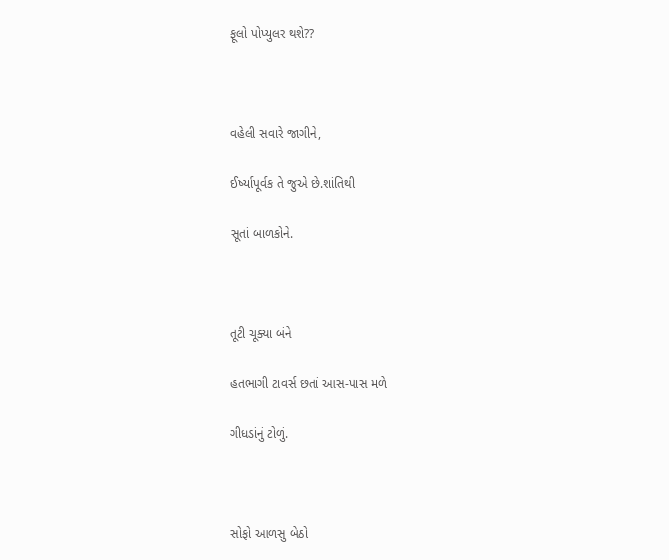ફૂલો પોપ્યુલર થશે??



વહેલી સવારે જાગીને,

ઈર્ષ્યાપૂર્વક તે જુએ છે.શાંતિથી

સૂતાં બાળકોને.



તૂટી ચૂક્યા બંને

હતભાગી ટાવર્સ છતાં આસ-પાસ મળે

ગીધડાંનું ટોળું.



સોફો આળસુ બેઠો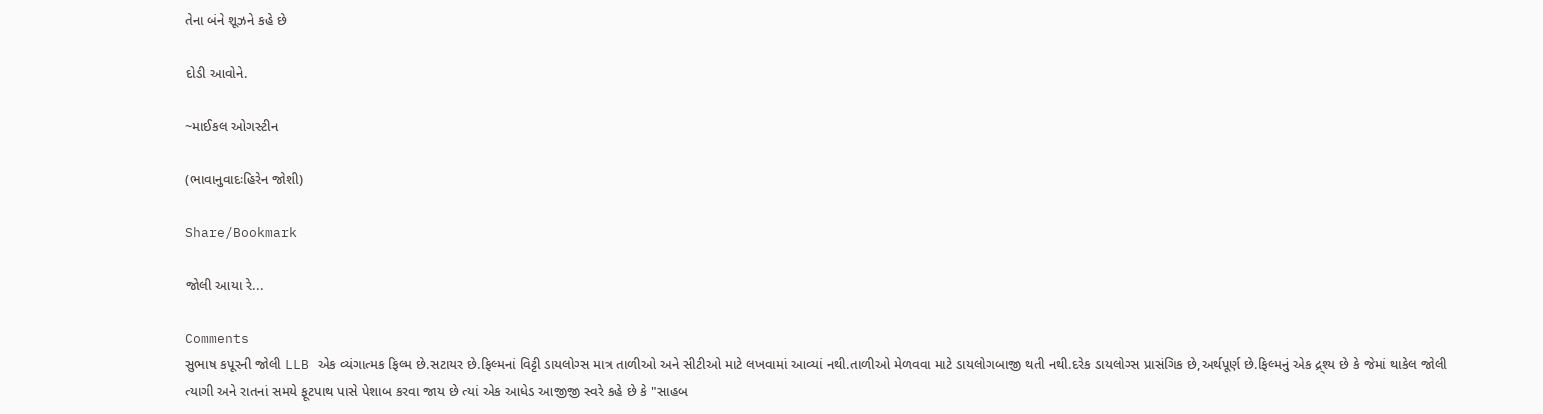તેના બંને શૂઝને કહે છે

દોડી આવોને.

~માઈકલ ઓગસ્ટીન

(ભાવાનુવાદઃહિરેન જોશી)

Share/Bookmark

જોલી આયા રે...

Comments
સુભાષ કપૂરની જોલી LLB એક વ્યંગાત્મક ફિલ્મ છે.સટાયર છે.ફિલ્મનાં વિટ્ટી ડાયલોગ્સ માત્ર તાળીઓ અને સીટીઓ માટે લખવામાં આવ્યાં નથી.તાળીઓ મેળવવા માટે ડાયલોગબાજી થતી નથી.દરેક ડાયલોગ્સ પ્રાસંગિક છે,અર્થપૂર્ણ છે.ફિલ્મનું એક દ્ર્શ્ય છે કે જેમાં થાકેલ જોલી ત્યાગી અને રાતનાં સમયે ફૂટપાથ પાસે પેશાબ કરવા જાય છે ત્યાં એક આધેડ આજીજી સ્વરે કહે છે કે "સાહબ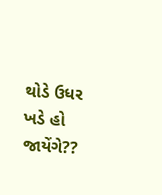થોડે ઉધર ખડે હો જાયેંગે??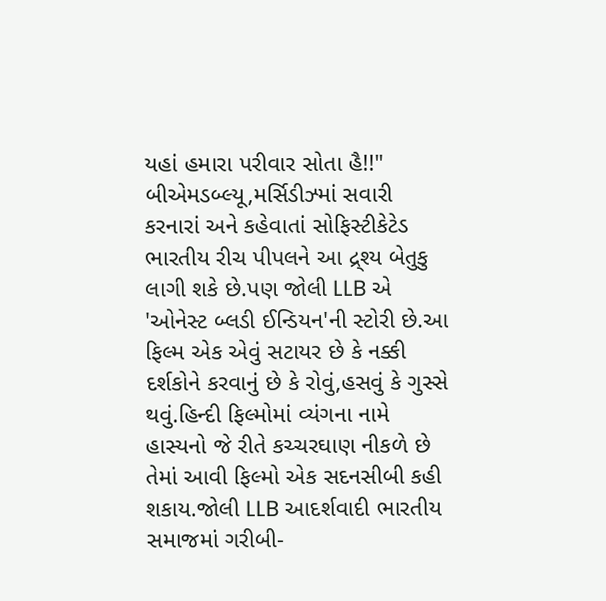યહાં હમારા પરીવાર સોતા હૈ!!" બીએમડબ્લ્યૂ,મર્સિડીઝ્માં સવારી કરનારાં અને કહેવાતાં સોફિસ્ટીકેટેડ ભારતીય રીચ પીપલને આ દ્ર્શ્ય બેતુકુ લાગી શકે છે.પણ જોલી LLB એ 'ઓનેસ્ટ બ્લડી ઈન્ડિયન'ની સ્ટોરી છે.આ ફિલ્મ એક એવું સટાયર છે કે નક્કી દર્શકોને કરવાનું છે કે રોવું,હસવું કે ગુસ્સે થવું.હિન્દી ફિલ્મોમાં વ્યંગના નામે હાસ્યનો જે રીતે કચ્ચરઘાણ નીકળે છે તેમાં આવી ફિલ્મો એક સદનસીબી કહી શકાય.જોલી LLB આદર્શવાદી ભારતીય સમાજમાં ગરીબી-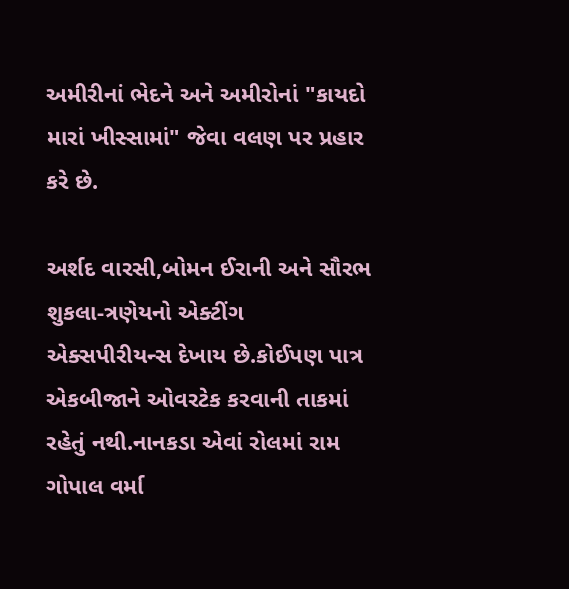અમીરીનાં ભેદને અને અમીરોનાં "કાયદો મારાં ખીસ્સામાં" જેવા વલણ પર પ્રહાર કરે છે.

અર્શદ વારસી,બોમન ઈરાની અને સૌરભ શુકલા-ત્રણેયનો એક્ટીંગ એક્સપીરીયન્સ દેખાય છે.કોઈપણ પાત્ર એકબીજાને ઓવરટેક કરવાની તાકમાં રહેતું નથી.નાનકડા એવાં રોલમાં રામ ગોપાલ વર્મા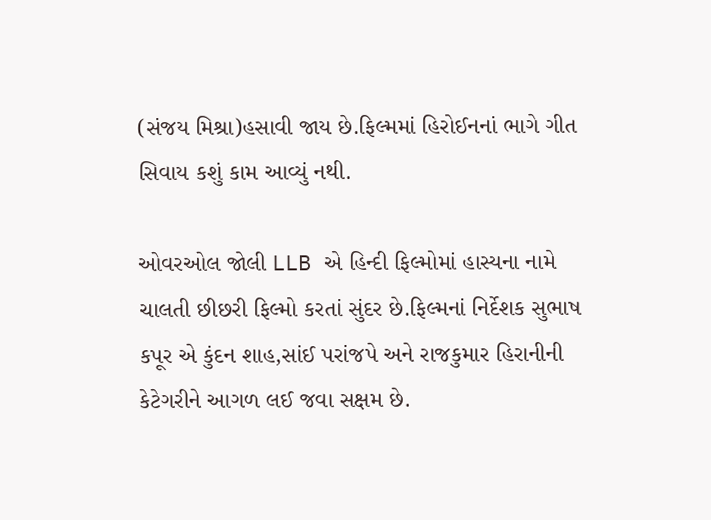(સંજય મિશ્રા)હસાવી જાય છે.ફિલ્મમાં હિરોઈનનાં ભાગે ગીત સિવાય કશું કામ આવ્યું નથી.

ઓવરઓલ જોલી LLB એ હિન્દી ફિલ્મોમાં હાસ્યના નામે ચાલતી છીછરી ફિલ્મો કરતાં સુંદર છે.ફિલ્મનાં નિર્દેશક સુભાષ કપૂર એ કુંદન શાહ,સાંઈ પરાંજપે અને રાજકુમાર હિરાનીની કેટેગરીને આગળ લઈ જવા સક્ષમ છે.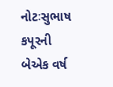નોટઃસુભાષ કપૂરની બેએક વર્ષ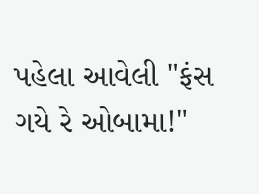પહેલા આવેલી "ફંસ ગયે રે ઓબામા!"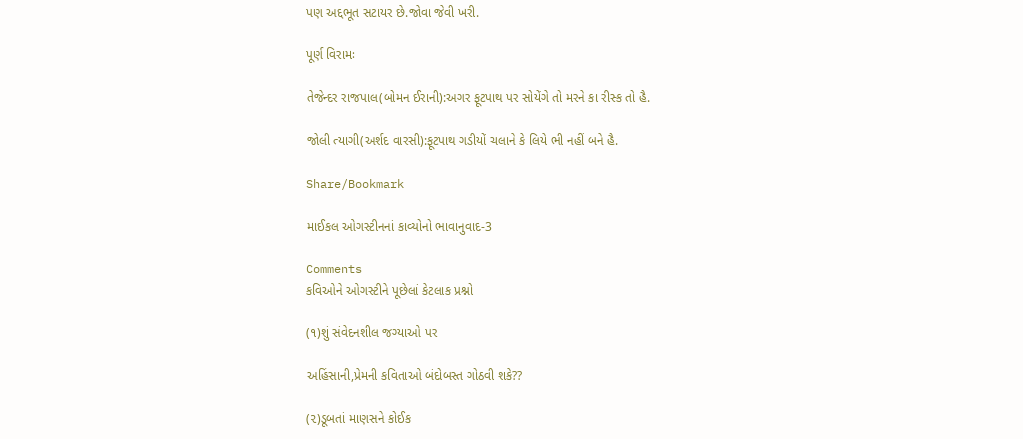પણ અદ્દભૂત સટાયર છે.જોવા જેવી ખરી.

પૂર્ણ વિરામઃ

તેજેન્દર રાજપાલ(બોમન ઈરાની):અગર ફૂટપાથ પર સોયેંગે તો મરને કા રીસ્ક તો હૈ.

જોલી ત્યાગી(અર્શદ વારસી):ફૂટપાથ ગડીયોં ચલાને કે લિયે ભી નહીં બને હૈ.

Share/Bookmark

માઈકલ ઓગસ્ટીનનાં કાવ્યોનો ભાવાનુવાદ-3

Comments
કવિઓને ઓગસ્ટીને પૂછેલાં કેટલાક પ્રશ્નો

(૧)શું સંવેદનશીલ જગ્યાઓ પર

અહિંસાની,પ્રેમની કવિતાઓ બંદોબસ્ત ગોઠવી શકે??

(૨)ડૂબતાં માણસને કોઈક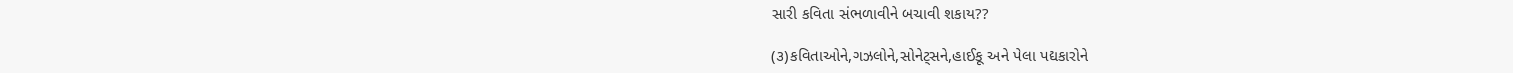સારી કવિતા સંભળાવીને બચાવી શકાય??

(૩)કવિતાઓને,ગઝલોને,સોનેટ્સને,હાઈકૂ અને પેલા પદ્યકારોને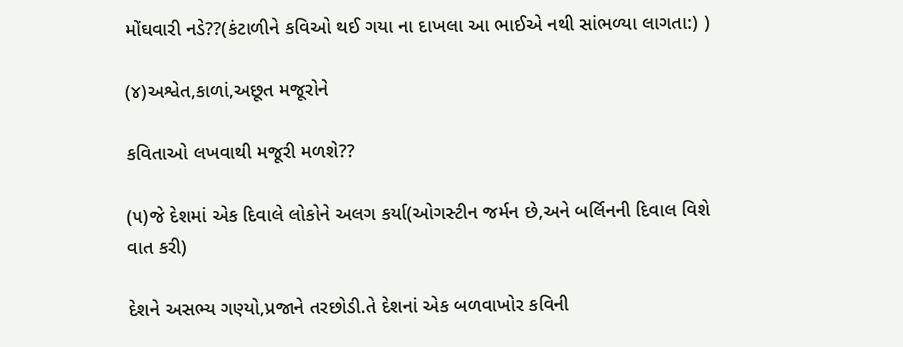મોંઘવારી નડે??(કંટાળીને કવિઓ થઈ ગયા ના દાખલા આ ભાઈએ નથી સાંભળ્યા લાગતા:) )

(૪)અશ્વેત,કાળાં,અછૂત મજૂરોને

કવિતાઓ લખવાથી મજૂરી મળશે??

(૫)જે દેશમાં એક દિવાલે લોકોને અલગ કર્યા(ઓગસ્ટીન જર્મન છે,અને બર્લિનની દિવાલ વિશે વાત કરી)

દેશને અસભ્ય ગણ્યો,પ્રજાને તરછોડી.તે દેશનાં એક બળવાખોર કવિની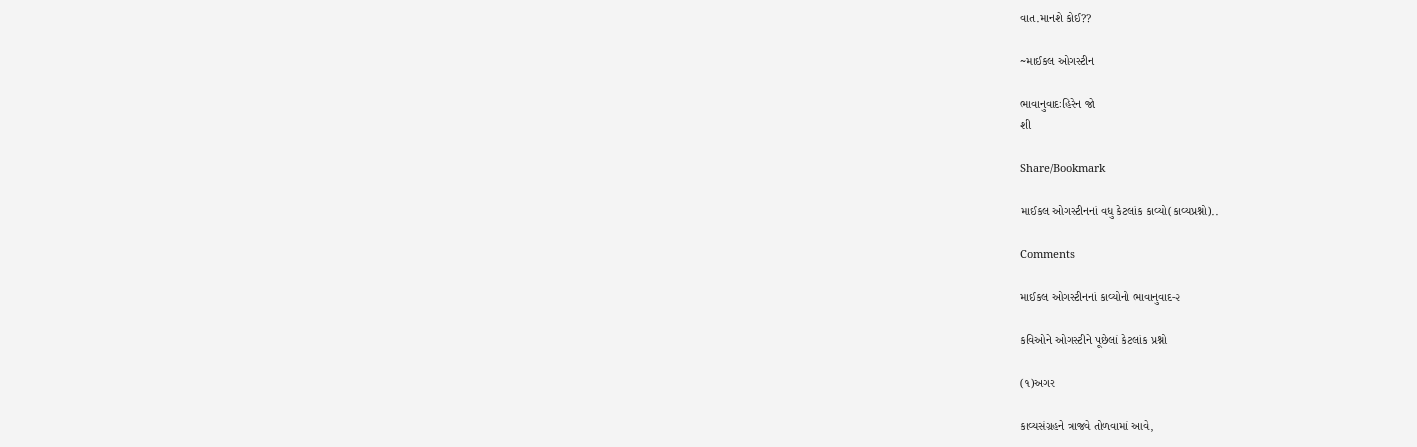વાત.માનશે કોઈ??

~માઈકલ ઓગસ્ટીન

ભાવાનુવાદઃહિરેન જો
શી

Share/Bookmark

માઈકલ ઓગસ્ટીનનાં વધુ કેટલાંક કાવ્યો(કાવ્યપ્રશ્નો)..

Comments

માઈકલ ઓગસ્ટીનનાં કાવ્યોનો ભાવાનુવાદ-૨

કવિઓને ઓગસ્ટીને પૂછેલાં કેટલાંક પ્રશ્નો

(૧)અગર

કાવ્યસંગ્રહને ત્રાજવે તોળવામાં આવે,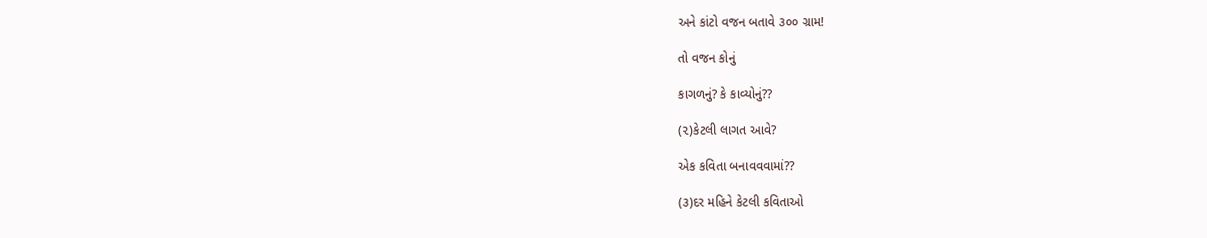અને કાંટો વજન બતાવે ૩૦૦ ગ્રામ!

તો વજન કોનું

કાગળનું? કે કાવ્યોનું??

(૨)કેટલી લાગત આવે?

એક કવિતા બનાવવવામાં??

(૩)દર મહિને કેટલી કવિતાઓ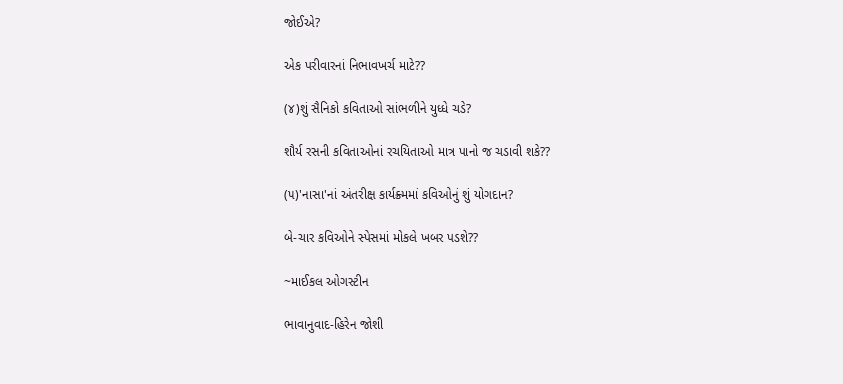જોઈએ?

એક પરીવારનાં નિભાવખર્ચ માટે??

(૪)શું સૈનિકો કવિતાઓ સાંભળીને યુધ્ધે ચડે?

શૌર્ય રસની કવિતાઓનાં રચયિતાઓ માત્ર પાનો જ ચડાવી શકે??

(૫)'નાસા'નાં અંતરીક્ષ કાર્યક્ર્મમાં કવિઓનું શું યોગદાન?

બે-ચાર કવિઓને સ્પેસમાં મોકલે ખબર પડશે??

~માઈકલ ઓગસ્ટીન

ભાવાનુવાદ-હિરેન જોશી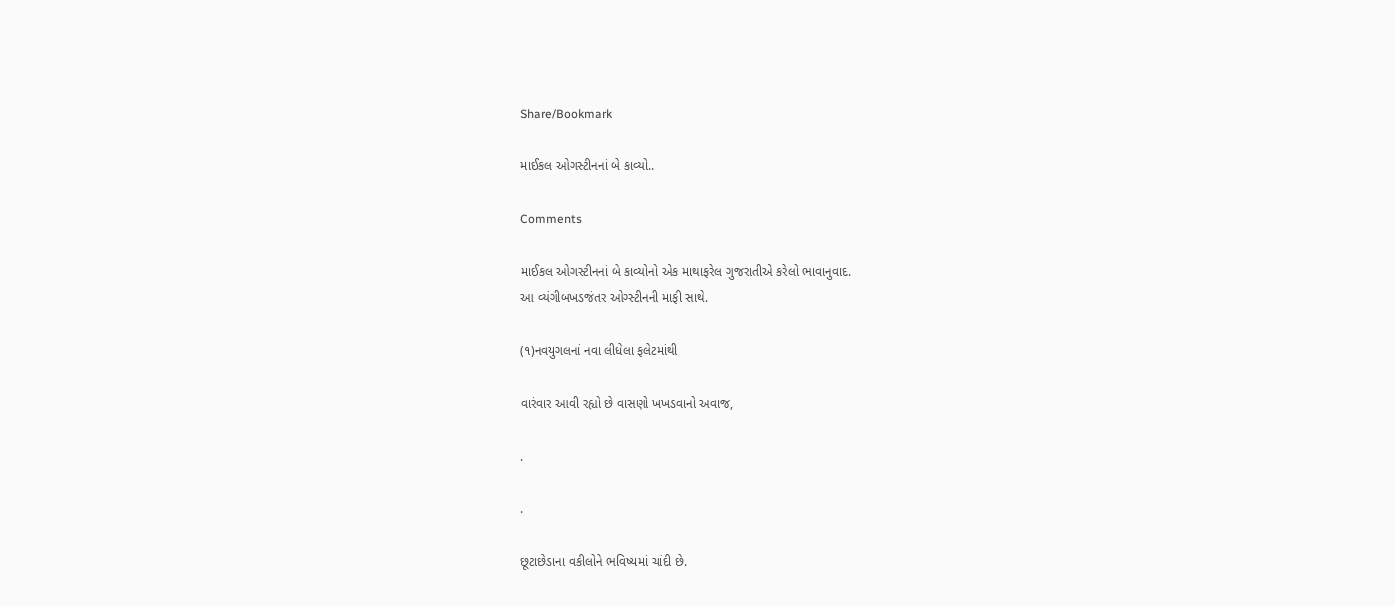Share/Bookmark

માઈકલ ઓગસ્ટીનનાં બે કાવ્યો..

Comments

માઈકલ ઓગસ્ટીનનાં બે કાવ્યોનો એક માથાફરેલ ગુજરાતીએ કરેલો ભાવાનુવાદ.
આ વ્યંગીબખડજંતર ઓગ્સ્ટીનની માફી સાથે.

(૧)નવયુગલનાં નવા લીધેલા ફલેટમાંથી

વારંવાર આવી રહ્યો છે વાસણો ખખડવાનો અવાજ,

.

.

છૂટાછેડાના વકીલોને ભવિષ્યમાં ચાંદી છે.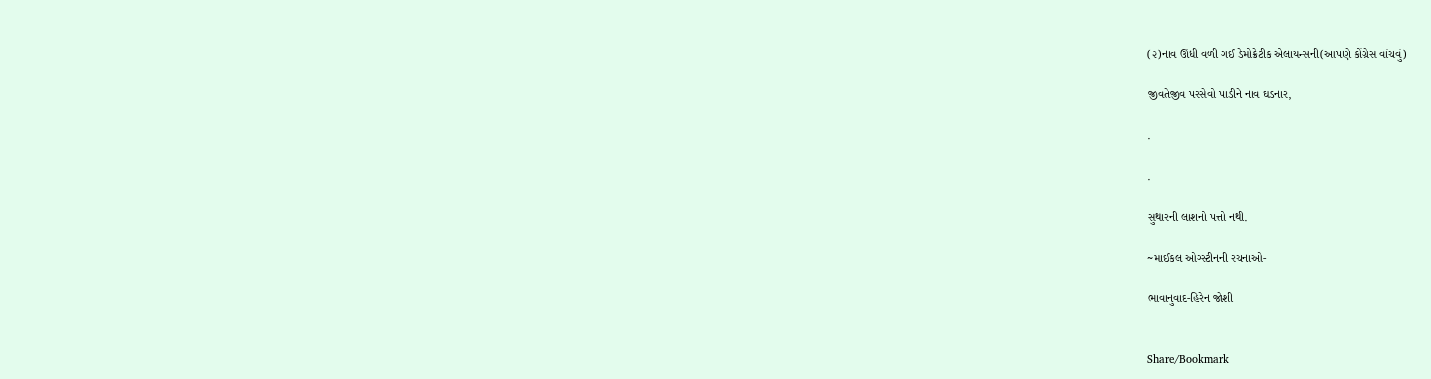(૨)નાવ ઊંધી વળી ગઈ ડેમોક્રેટીક એલાયન્સની(આપણે કોંગ્રેસ વાંચવું)

જીવતેજીવ પરસેવો પાડીને નાવ ઘડનાર,

.

.

સુથારની લાશનો પત્તો નથી.

~માઈકલ ઓગ્સ્ટીનની રચનાઓ-

ભાવાનુવાદ-હિરેન જોશી


Share/Bookmark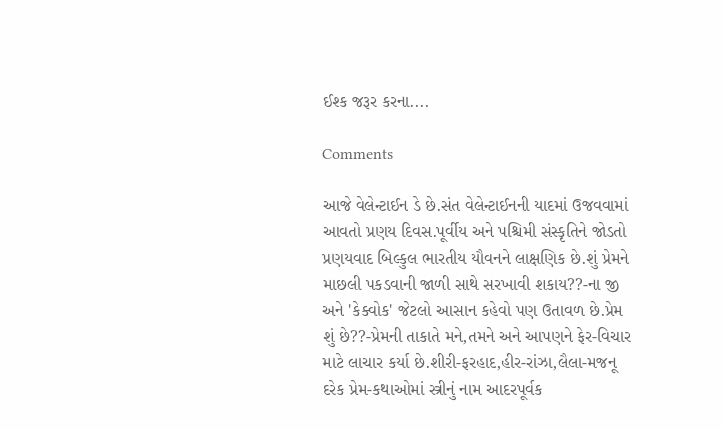ઈશ્ક જરૂર કરના....

Comments

આજે વેલેન્ટાઈન ડે છે.સંત વેલેન્ટાઈનની યાદમાં ઉજવવામાં આવતો પ્રણય દિવસ.પૂર્વીય અને પશ્ચિમી સંસ્કૃતિને જોડતો પ્રણયવાદ બિલ્કુલ ભારતીય યૌવનને લાક્ષણિક છે.શું પ્રેમને માછલી પકડવાની જાળી સાથે સરખાવી શકાય??-ના જી અને 'કેક્વોક' જેટલો આસાન કહેવો પણ ઉતાવળ છે.પ્રેમ શું છે??-પ્રેમની તાકાતે મને,તમને અને આપણને ફેર-વિચાર માટે લાચાર કર્યા છે.શીરી-ફરહાદ,હીર-રાંઝા,લૈલા-મજનૂ દરેક પ્રેમ-કથાઓમાં સ્ત્રીનું નામ આદરપૂર્વક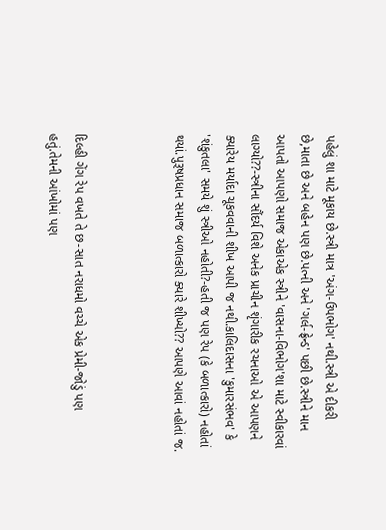પહેલું શા માટે મૂકાય છે.સ્ત્રી માત્ર 'અંગ-ઉપભોગ' નથી.સ્ત્રી એ દીકરી છે,માતા છે અને બહેન પણ છે.પત્ની અને 'ગર્લ-ફ્રેન્ડ' પછી છે.સ્ત્રીને માન આપતો આપણો સમાજ એકાએક સ્ત્રીને 'વાસના-વિભોગ'શા માટે સ્વીકારવાં લાગ્યો??-સ્ત્રીના સૌંદર્ય વિશે અનેક પ્રાચીન શૃંગારીક રચનાઓ એ આપણને ક્યારેય મર્યાદા ચૂકવવાની શીખ આપી જ નથી.કાલિદાસના 'કુમારસંભવ' કે 'શંકુતલા' સમયે શું સ્ત્રીઓ નહોતી?-હતી જ પણ રેપ (કે બળાત્કારો) નહોતાં થયાં.પુરૂષપ્રધાન સમાજ બળાત્કારો ક્યારે શીખ્યો?? આપણે આવાં નહોતાં જ.



દિલ્હી ગેંગ રેપ વખતે તે છ-સાત નરાધમો વચ્ચે એક પ્રેમી-જોડું પણ હતું.તેમની આંખોમાં પણ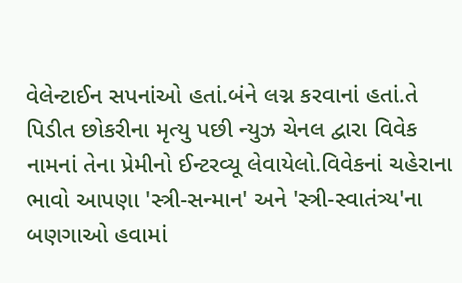વેલેન્ટાઈન સપનાંઓ હતાં.બંને લગ્ન કરવાનાં હતાં.તે પિડીત છોકરીના મૃત્યુ પછી ન્યુઝ ચેનલ દ્વારા વિવેક નામનાં તેના પ્રેમીનો ઈન્ટરવ્યૂ લેવાયેલો.વિવેકનાં ચહેરાના ભાવો આપણા 'સ્ત્રી-સન્માન' અને 'સ્ત્રી-સ્વાતંત્ર્ય'ના બણગાઓ હવામાં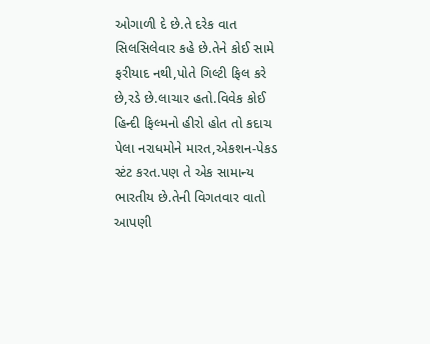ઓગાળી દે છે.તે દરેક વાત સિલસિલેવાર કહે છે.તેને કોઈ સામે ફરીયાદ નથી,પોતે ગિલ્ટી ફિલ કરે છે,રડે છે.લાચાર હતો.વિવેક કોઈ હિન્દી ફિલ્મનો હીરો હોત તો કદાચ પેલા નરાધમોને મારત,એકશન-પેકડ સ્ટંટ કરત.પણ તે એક સામાન્ય ભારતીય છે.તેની વિગતવાર વાતો આપણી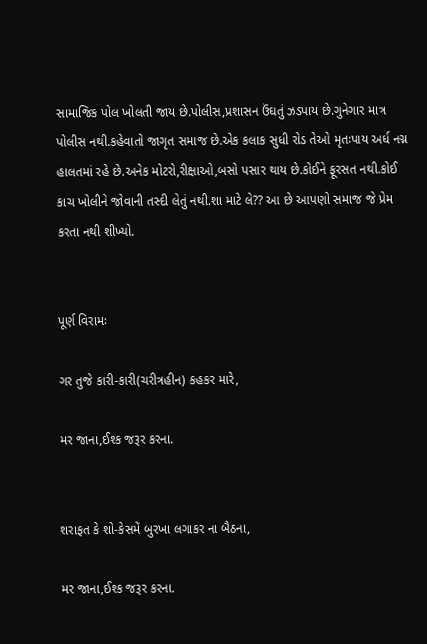સામાજિક પોલ ખોલતી જાય છે.પોલીસ,પ્રશાસન ઉંઘતું ઝડપાય છે.ગુનેગાર માત્ર પોલીસ નથી.કહેવાતો જાગૃત સમાજ છે.એક કલાક સુધી રોડ તેઓ મૃતઃપાય અર્ધ નગ્ન હાલતમાં રહે છે.અનેક મોટરો,રીક્ષાઓ,બસો પસાર થાય છે.કોઈને ફૂરસત નથી.કોઈ કાચ ખોલીને જોવાની તસ્દી લેતું નથી.શા માટે લે?? આ છે આપણો સમાજ જે પ્રેમ કરતા નથી શીખ્યો.


પૂર્ણ વિરામઃ

ગર તુજે કારી-કારી(ચરીત્રહીન) કહકર મારે,

મર જાના,ઈશ્ક જરૂર કરના.


શરાફત કે શો-કેસમેં બુરખા લગાકર ના બૈઠના,

મર જાના,ઈશ્ક જરૂર કરના.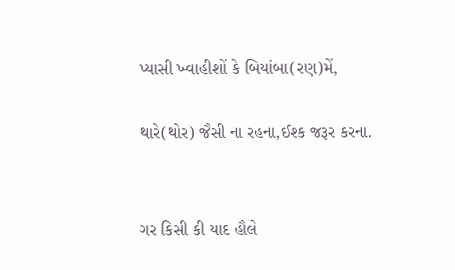પ્યાસી ખ્વાહીશોં કે બિયાંબા(રણ)મેં,

થારે(થોર) જૈસી ના રહના,ઈશ્ક જરૂર કરના.


ગર કિસી કી યાદ હૌલે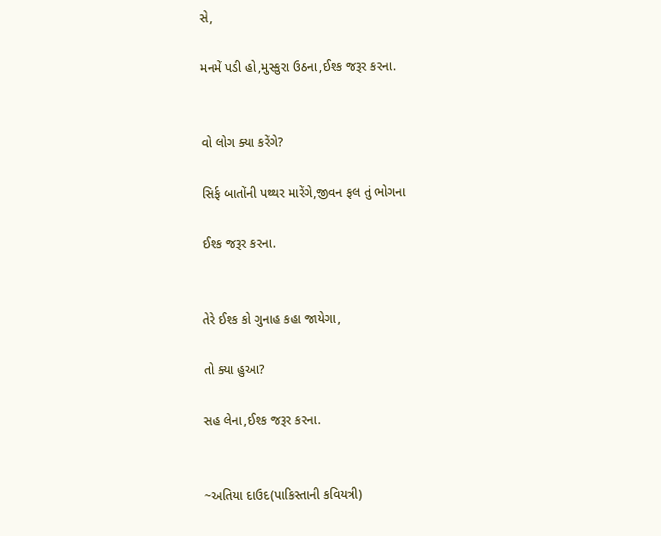સે,

મનમેં પડી હો,મુસ્કુરા ઉઠના,ઈશ્ક જરૂર કરના.


વો લોગ ક્યા કરેંગે?

સિર્ફ બાતોંની પથ્થર મારેંગે,જીવન ફલ તું ભોગના

ઈશ્ક જરૂર કરના.


તેરે ઈશ્ક કો ગુનાહ કહા જાયેગા,

તો ક્યા હુઆ?

સહ લેના,ઈશ્ક જરૂર કરના.


~અતિયા દાઉદ(પાકિસ્તાની કવિયત્રી)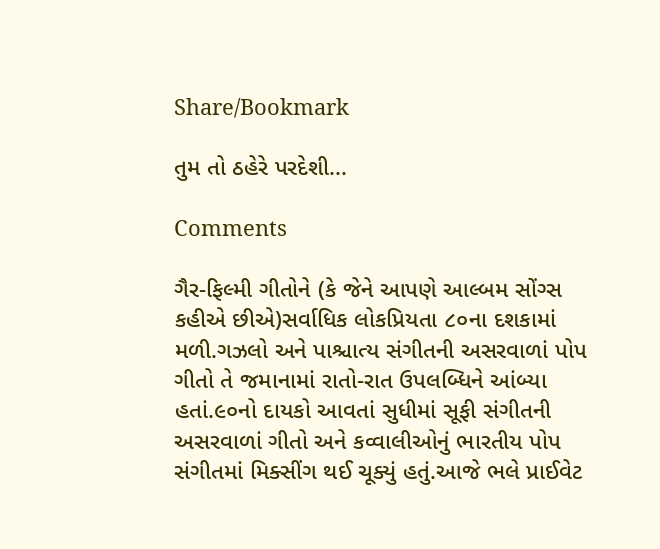Share/Bookmark

તુમ તો ઠહેરે પરદેશી...

Comments

ગૈર-ફિલ્મી ગીતોને (કે જેને આપણે આલ્બમ સોંગ્સ કહીએ છીએ)સર્વાધિક લોકપ્રિયતા ૮૦ના દશકામાં મળી.ગઝલો અને પાશ્ચાત્ય સંગીતની અસરવાળાં પોપ ગીતો તે જમાનામાં રાતો-રાત ઉપલબ્ધિને આંબ્યા હતાં.૯૦નો દાયકો આવતાં સુધીમાં સૂફી સંગીતની અસરવાળાં ગીતો અને કવ્વાલીઓનું ભારતીય પોપ સંગીતમાં મિક્સીંગ થઈ ચૂક્યું હતું.આજે ભલે પ્રાઈવેટ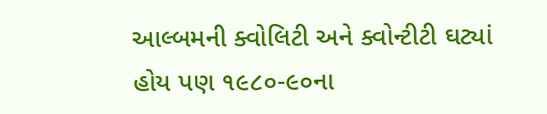આલ્બમની ક્વોલિટી અને ક્વોન્ટીટી ઘટ્યાં હોય પણ ૧૯૮૦-૯૦ના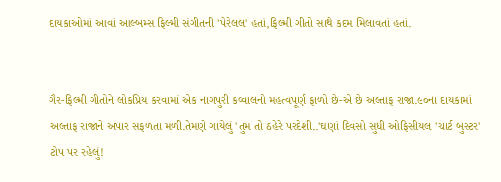દાયકાઓમાં આવાં આલ્બમ્સ ફિલ્મી સંગીતની 'પેરેલલ' હતાં,ફિલ્મી ગીતો સાથે કદમ મિલાવતાં હતાં.


ગૈર-ફિલ્મી ગીતોને લોકપ્રિય કરવામાં એક નાગપુરી કવ્વાલનો મહત્વપૂર્ણ ફાળો છે-એ છે અલ્તાફ રાજા.૯૦ના દાયકામાં અલ્તાફ રાજાને અપાર સફળતા મળી.તેમણે ગાયેલું 'તુમ તો ઠહેરે પરદેશી..'ઘણાં દિવસો સુધી ઓફિસીયલ 'ચાર્ટ બુસ્ટર' ટોપ પર રહેલું!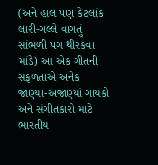(અને હાલ પણ કેટલાંક લારી-ગલ્લે વાગતું સાંભળી પગ થીરકવા માંડે) આ એક ગીતની સફળતાએ અનેક જાણ્યા-અજાણ્યાં ગાયકો અને સંગીતકારો માટે ભારતીય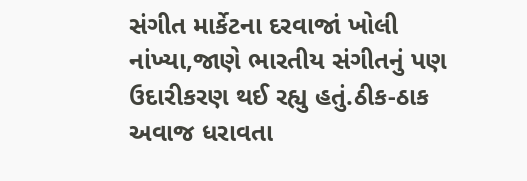સંગીત માર્કેટના દરવાજાં ખોલી નાંખ્યા,જાણે ભારતીય સંગીતનું પણ ઉદારીકરણ થઈ રહ્યુ હતું.ઠીક-ઠાક અવાજ ધરાવતા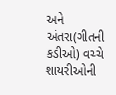અને અંતરા(ગીતની કડીઓ) વચ્ચે શાયરીઓની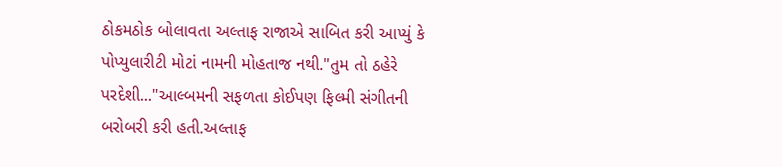ઠોકમઠોક બોલાવતા અલ્તાફ રાજાએ સાબિત કરી આપ્યું કે પોપ્યુલારીટી મોટાં નામની મોહતાજ નથી."તુમ તો ઠહેરે પરદેશી..."આલ્બમની સફળતા કોઈપણ ફિલ્મી સંગીતની બરોબરી કરી હતી.અલ્તાફ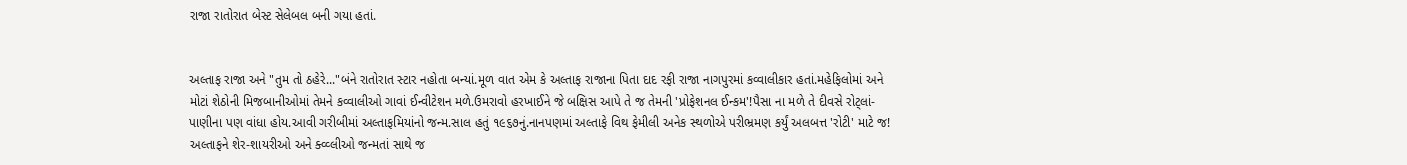રાજા રાતોરાત બેસ્ટ સેલેબલ બની ગયા હતાં.


અલ્તાફ રાજા અને "તુમ તો ઠહેરે..."બંને રાતોરાત સ્ટાર નહોતા બન્યાં.મૂળ વાત એમ કે અલ્તાફ રાજાના પિતા દાદ રફી રાજા નાગપુરમાં કવ્વાલીકાર હતાં.મહેફિલોમાં અને મોટાં શેઠોની મિજબાનીઓમાં તેમને કવ્વાલીઓ ગાવાં ઈન્વીટેશન મળે.ઉમરાવો હરખાઈને જે બક્ષિસ આપે તે જ તેમની 'પ્રોફેશનલ ઈન્કમ'!પૈસા ના મળે તે દીવસે રોટ્લાં-પાણીના પણ વાંધા હોય.આવી ગરીબીમાં અલ્તાફમિયાંનો જન્મ.સાલ હતું ૧૯૬૭નું.નાનપણમાં અલ્તાફે વિથ ફેમીલી અનેક સ્થળોએ પરીભ્રમણ કર્યું અલબત્ત 'રોટી' માટે જ! અલ્તાફને શેર-શાયરીઓ અને ક્વ્વ્લીઓ જન્મતાં સાથે જ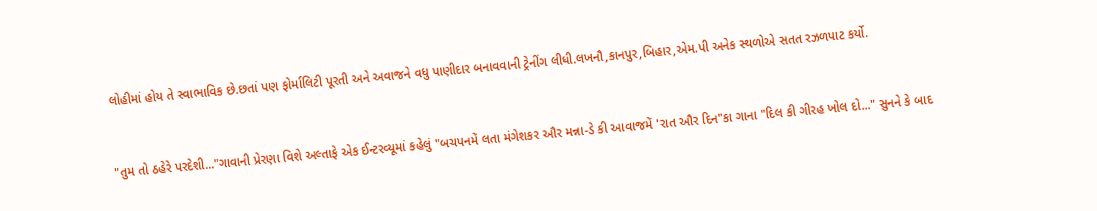લોહીમાં હોય તે સ્વાભાવિક છે.છતાં પણ ફોર્માલિટી પૂરતી અને અવાજને વધુ પાણીદાર બનાવવાની ટ્રેનીંગ લીધી.લખનૌ,કાનપુર,બિહાર,એમ.પી અનેક સ્થળોએ સતત રઝળપાટ કર્યો.


"તુમ તો ઠહેરે પરદેશી..."ગાવાની પ્રેરણા વિશે અલ્તાફે એક ઈન્ટરવ્યૂમાં કહેલું "બચપનમેં લતા મંગેશકર ઔર મન્ના-ડે કી આવાજમેં 'રાત ઔર દિન"કા ગાના "દિલ કી ગીરહ ખોલ દો..." સુનને કે બાદ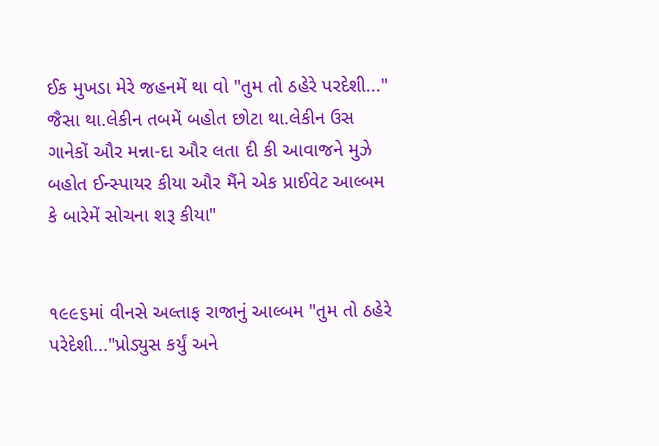ઈક મુખડા મેરે જહનમેં થા વો "તુમ તો ઠહેરે પરદેશી..." જૈસા થા.લેકીન તબમેં બહોત છોટા થા.લેકીન ઉસ ગાનેકોં ઔર મન્ના-દા ઔર લતા દી કી આવાજને મુઝે બહોત ઈન્સ્પાયર કીયા ઔર મૈંને એક પ્રાઈવેટ આલ્બમ કે બારેમેં સોચના શરૂ કીયા"


૧૯૯૬માં વીનસે અલ્તાફ રાજાનું આલ્બમ "તુમ તો ઠહેરે પરેદેશી..."પ્રોડ્યુસ કર્યું અને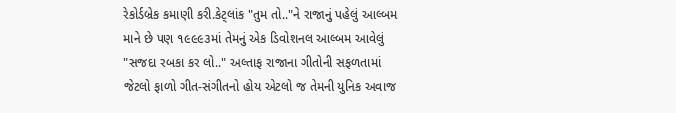રેકોર્ડબ્રેક કમાણી કરી.કેટ્લાંક "તુમ તો.."ને રાજાનું પહેલું આલ્બમ માને છે પણ ૧૯૯૯૩માં તેમનું એક ડિવોશનલ આલ્બમ આવેલું "સજદા રબકા કર લો.." અલ્તાફ રાજાના ગીતોની સફળતામાં જેટલો ફાળો ગીત-સંગીતનો હોય એટલો જ તેમની યુનિક અવાજ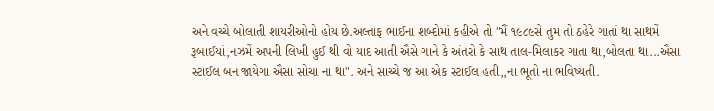અને વચ્ચે બોલાતી શાયરીઓનો હોય છે.અલ્તાફ ભાઈના શબ્દોમાં કહીએ તો "મૈં ૧૯૮૯સે તુમ તો ઠહેરે ગાતાં થા સાથમેં રૂબાઈયાં,નઝમેં અપની લિખી હુઈ થી વો યાદ આતી ઐસે ગાને કે અંતરો કે સાથ તાલ-મિલાકર ગાતા થા,બોલતા થા...ઐસા સ્ટાઈલ બન જાયેગા ઐસા સોચા ના થા". અને સાચ્ચે જ આ એક સ્ટાઈલ હતી,,ના ભૂતો ના ભવિષ્યતી.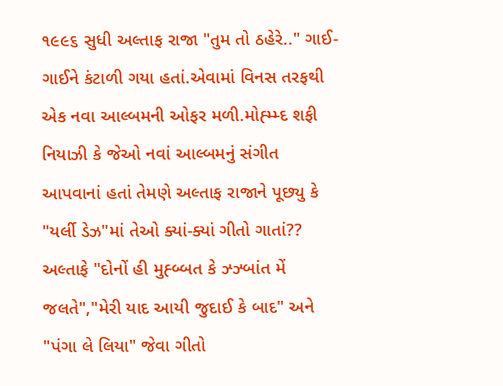૧૯૯૬ સુધી અલ્તાફ રાજા "તુમ તો ઠહેરે.." ગાઈ-ગાઈને કંટાળી ગયા હતાં.એવામાં વિનસ તરફથી એક નવા આલ્બમની ઓફર મળી.મોહ્મ્મ્દ શફી નિયાઝી કે જેઓ નવાં આલ્બમનું સંગીત આપવાનાં હતાં તેમણે અલ્તાફ રાજાને પૂછ્યુ કે "યર્લી ડેઝ"માં તેઓ ક્યાં-ક્યાં ગીતો ગાતાં?? અલ્તાફે "દોનોં હી મુહ્બ્બત કે ઝ્ઝ્બાંત મેં જલતે","મેરી યાદ આયી જુદાઈ કે બાદ" અને "પંગા લે લિયા" જેવા ગીતો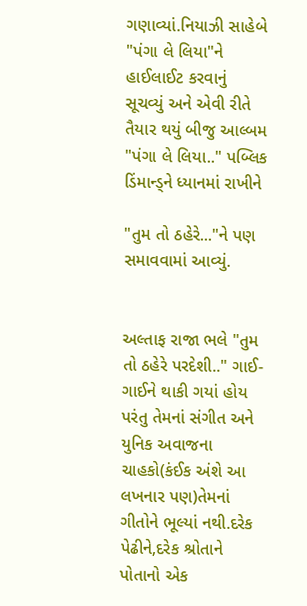ગણાવ્યાં.નિયાઝી સાહેબે "પંગા લે લિયા"ને હાઈલાઈટ કરવાનું સૂચવ્યું અને એવી રીતે તૈયાર થયું બીજુ આલ્બમ "પંગા લે લિયા.." પબ્લિક ડિંમાન્ડ્ને ધ્યાનમાં રાખીને

"તુમ તો ઠહેરે..."ને પણ સમાવવામાં આવ્યું.


અલ્તાફ રાજા ભલે "તુમ તો ઠહેરે પરદેશી.." ગાઈ-ગાઈને થાકી ગયાં હોય પરંતુ તેમનાં સંગીત અને યુનિક અવાજના ચાહકો(કંઈક અંશે આ લખનાર પણ)તેમનાં ગીતોને ભૂલ્યાં નથી.દરેક પેઢીને,દરેક શ્રોતાને પોતાનો એક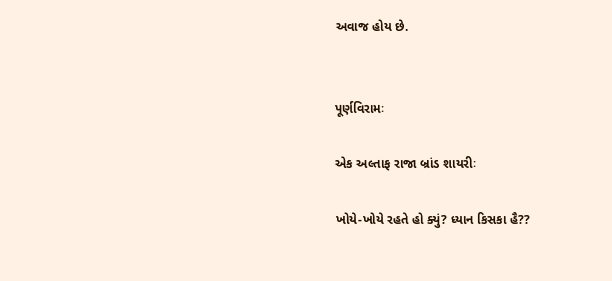અવાજ હોય છે.


પૂર્ણવિરામઃ

એક અલ્તાફ રાજા બ્રાંડ શાયરીઃ

ખોયે-ખોયે રહતે હો ક્યું? ધ્યાન કિસકા હૈ??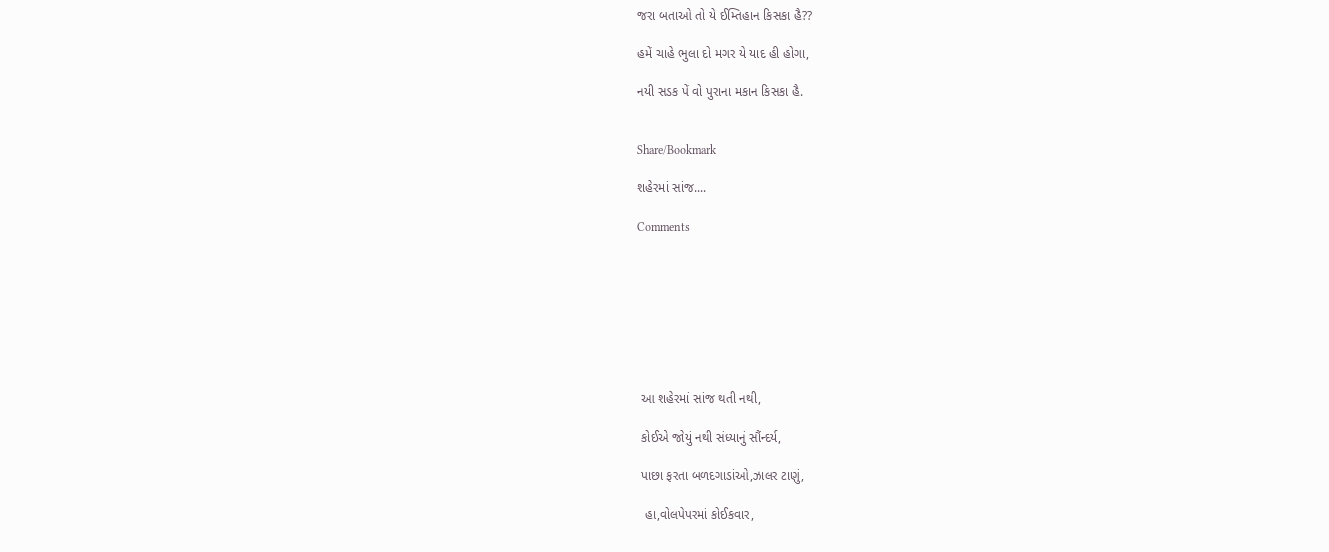જરા બતાઓ તો યે ઈમ્તિહાન કિસકા હૈ??

હમેં ચાહે ભુલા દો મગર યે યાદ હી હોગા,

નયી સડક પેં વો પુરાના મકાન કિસકા હૈ.


Share/Bookmark

શહેરમાં સાંજ....

Comments








 આ શહેરમાં સાંજ થતી નથી,

 કોઈએ જોયું નથી સંધ્યાનું સૌંન્દર્ય,

 પાછા ફરતા બળદગાડાંઓ,ઝાલર ટાણું,

  હા,વોલપેપરમાં કોઈકવાર,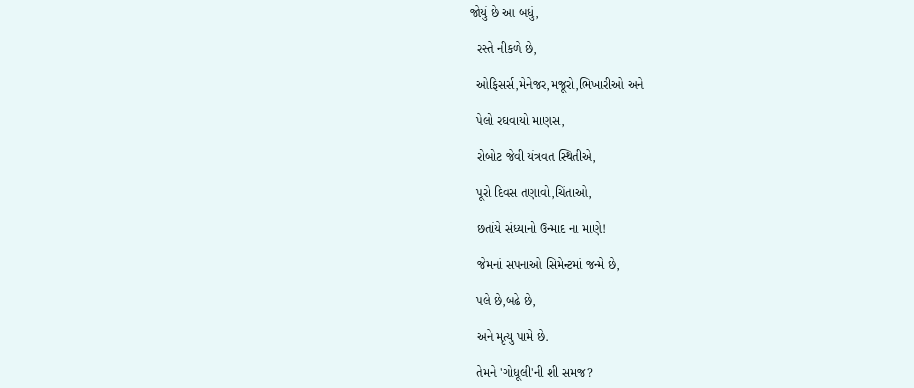જોયું છે આ બધું,

  રસ્તે નીકળે છે,

  ઓફિસર્સ,મેનેજર,મજૂરો,ભિખારીઓ અને

  પેલો રઘવાયો માણસ,

  રોબોટ જેવી યંત્રવત સ્થિતીએ,

  પૂરો દિવસ તણાવો,ચિંતાઓ,

  છતાંયે સંધ્યાનો ઉન્માદ ના માણે!

  જેમનાં સપનાઓ સિમેન્ટમાં જન્મે છે,

  પલે છે,બઢે છે,

  અને મૃત્યુ પામે છે.

  તેમને 'ગોધૂલી'ની શી સમજ?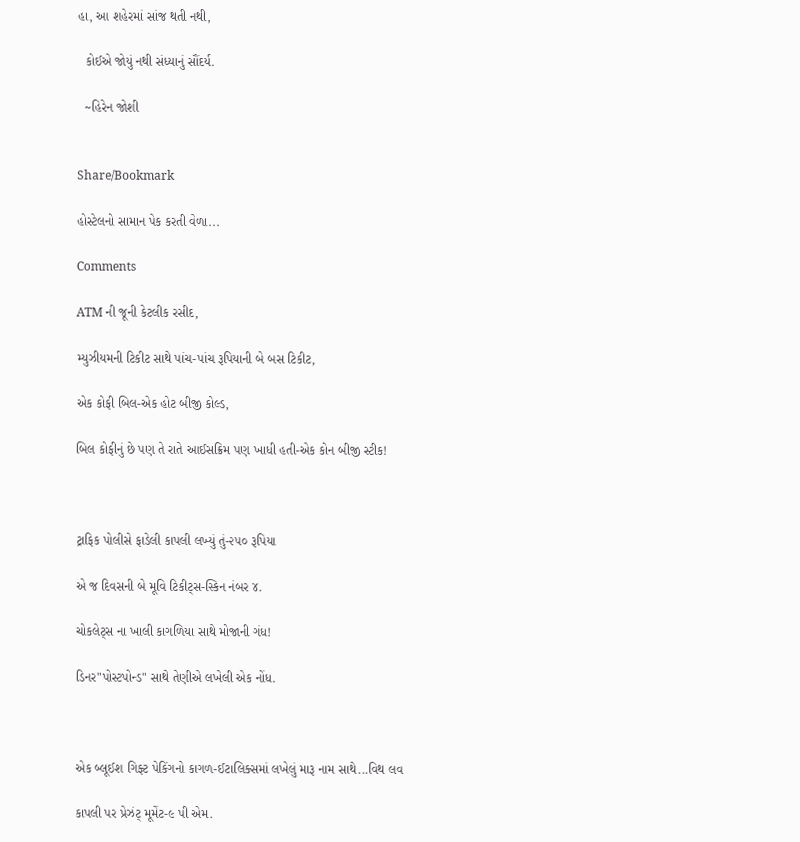હા, આ શહેરમાં સાંજ થતી નથી,

  કોઈએ જોયું નથી સંધ્યાનું સૌંદર્ય.

  ~હિરેન જોશી


Share/Bookmark

હોસ્ટેલનો સામાન પેક કરતી વેળા...

Comments

ATM ની જૂની કેટલીક રસીદ,

મ્યુઝીયમની ટિકીટ સાથે પાંચ-પાંચ રૂપિયાની બે બસ ટિકીટ,

એક કોફી બિલ-એક હોટ બીજી કોલ્ડ,

બિલ કોફીનું છે પણ તે રાતે આઈસક્રિમ પણ ખાધી હતી-એક કોન બીજી સ્ટીક!



ટ્રાફિક પોલીસે ફાડેલી કાપલી લખ્યું તું-૨૫૦ રૂપિયા

એ જ દિવસની બે મૂવિ ટિકીટ્સ-સ્કિન નંબર ૪.

ચોકલેટ્સ ના ખાલી કાગળિયા સાથે મોજાની ગંધ!

ડિનર"પોસ્ટપોન્ડ" સાથે તેણીએ લખેલી એક નોંધ.



એક બ્લૂઈશ ગિફ્ટ પેકિંગનો કાગળ-ઈટાલિક્સમાં લખેલું મારૂ નામ સાથે...વિથ લવ

કાપલી પર પ્રેઝંટ્ મૂમેંટ-૯ પી એમ.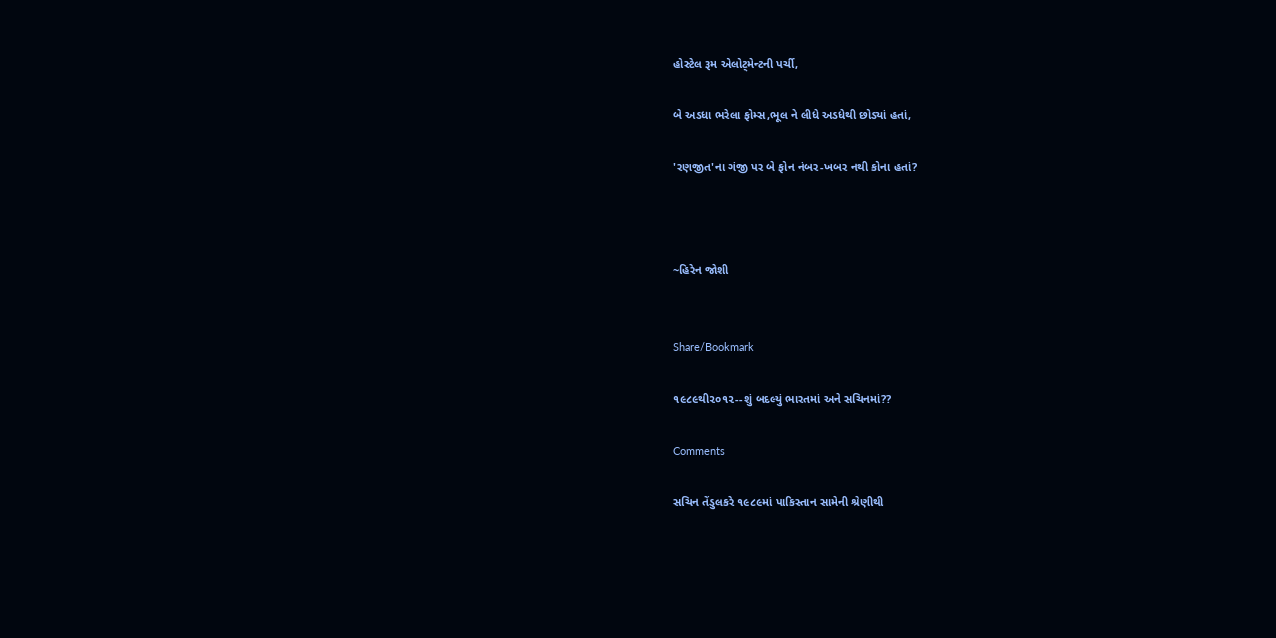હોસ્ટેલ રૂમ એલોટ્મેન્ટની પર્ચી,

બે અડધા ભરેલા ફોમ્સ,ભૂલ ને લીધે અડધેથી છોડ્યાં હતાં,

'રણજીત'ના ગંજી પર બે ફોન નંબર-ખબર નથી કોના હતાં?



~હિરેન જોશી


Share/Bookmark

૧૯૮૯થી૨૦૧૨--શું બદલ્યું ભારતમાં અને સચિનમાં??

Comments

સચિન તેંડુલકરે ૧૯૮૯માં પાકિસ્તાન સામેની શ્રેણીથી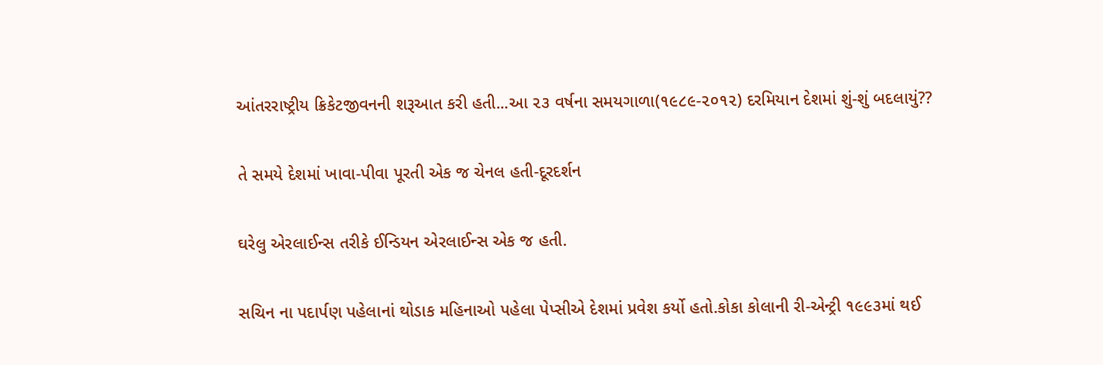આંતરરાષ્ટ્રીય ક્રિકેટજીવનની શરૂઆત કરી હતી...આ ૨૩ વર્ષના સમયગાળા(૧૯૮૯-૨૦૧૨) દરમિયાન દેશમાં શું-શું બદલાયું??


તે સમયે દેશમાં ખાવા-પીવા પૂરતી એક જ ચેનલ હતી-દૂરદર્શન


ઘરેલુ એરલાઈન્સ તરીકે ઈન્ડિયન એરલાઈન્સ એક જ હતી.


સચિન ના પદાર્પણ પહેલાનાં થોડાક મહિનાઓ પહેલા પેપ્સીએ દેશમાં પ્રવેશ કર્યો હતો.કોકા કોલાની રી-એન્ટ્રી ૧૯૯૩માં થઈ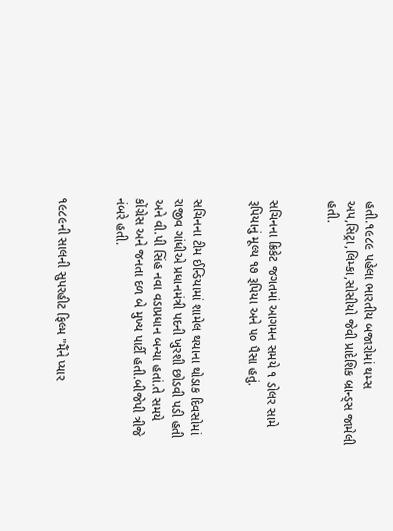હતી.૧૯૮૯ પહેલા ભારતીય બજારોમાં થમ્સ અપ,સિટ્રા,લિમ્કા,સોસીયો જેવી પ્રાદેશિક બ્રાન્ડ્સ જામેલી હતી.


સચિનના ક્રિકેટ જગતમાં આગમન સમયે ૧ ડોલર સામે રૂપિયાનું મૂલ્ય ૧૭ રૂપિયા અને ૫૦ પૈસા હતું.


સચિનના ટીમ ઈન્ડિયામાં શામેલ થયાના થોડાક દિવસોમાં રાજીવ ગાંધીએ પ્રધાનમંત્રી પદની ખુરશી છોડવી પડી હતી અને વી.પી સિંહ નવા વડાપ્રધાન બન્યા હતાં.તે સમયે કોંગ્રેસ અને જનતા દળ બે મુખ્ય પાર્ટી હતી.બીજેપી ત્રીજે નંબરે હતી.


૧૯૮૯ની સાલની સુપરહીટ ફિલ્મ "મૈંને પ્યાર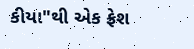કીયા"થી એક ફ્રેશ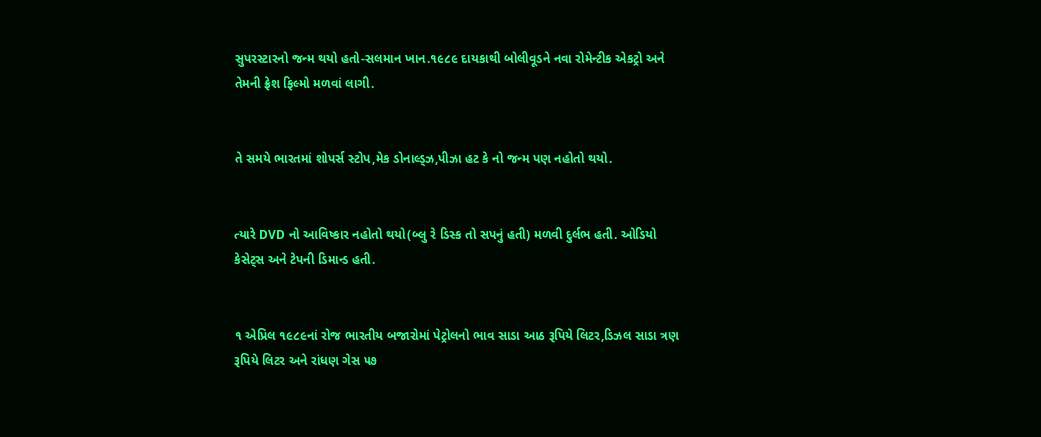સુપરસ્ટારનો જન્મ થયો હતો-સલમાન ખાન.૧૯૮૯ દાયકાથી બોલીવૂડને નવા રોમેન્ટીક એકટ્રો અને તેમની ફ્રેશ ફિલ્મો મળવાં લાગી.


તે સમયે ભારતમાં શોપર્સ સ્ટોપ,મેક ડોનાલ્ડ્ઝ,પીઝા હટ કે નો જન્મ પણ નહોતો થયો.


ત્યારે DVD નો આવિષ્કાર નહોતો થયો(બ્લુ રે ડિસ્ક તો સપનું હતી) મળવી દુર્લભ હતી. ઓડિયો કેસેટ્સ અને ટેપની ડિમાન્ડ હતી.


૧ એપ્રિલ ૧૯૮૯નાં રોજ ભારતીય બજારોમાં પેટ્રોલનો ભાવ સાડા આઠ રૂપિયે લિટર,ડિઝલ સાડા ત્રણ રૂપિયે લિટર અને રાંધણ ગેસ ૫૭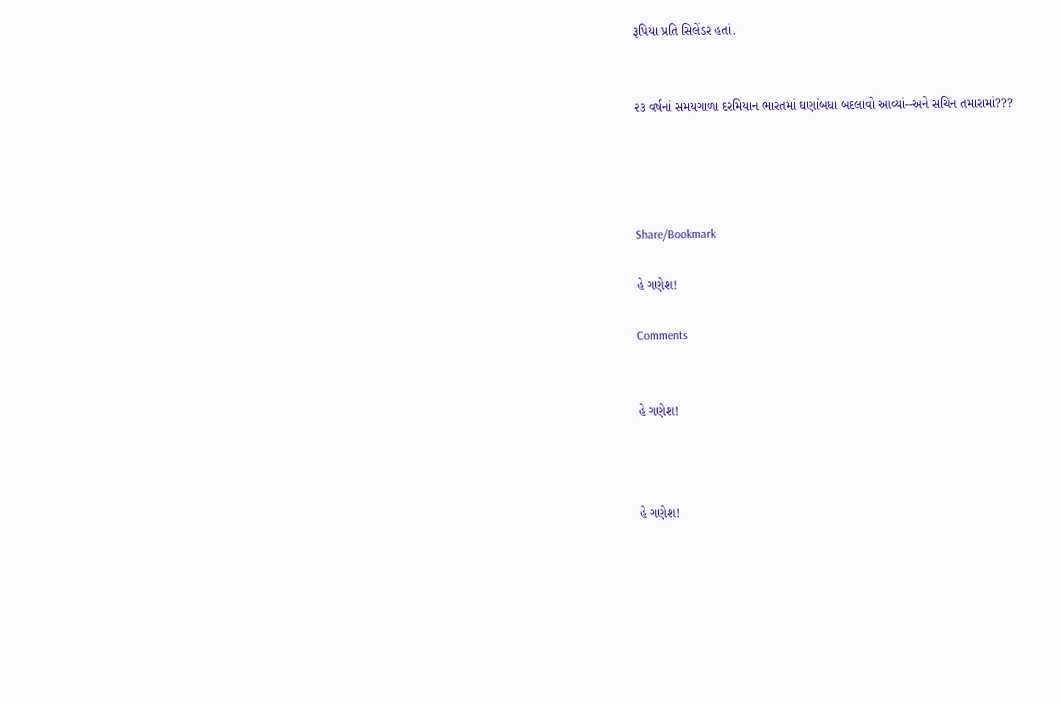રૂપિયા પ્રતિ સિલેંડર હતાં.


૨૩ વર્ષનાં સમયગાળા દરમિયાન ભારતમાં ઘણાંબધા બદલાવો આવ્યાં--અને સચિન તમારામાં???




Share/Bookmark

હે ગણેશ!

Comments


હે ગણેશ!



હે ગણેશ!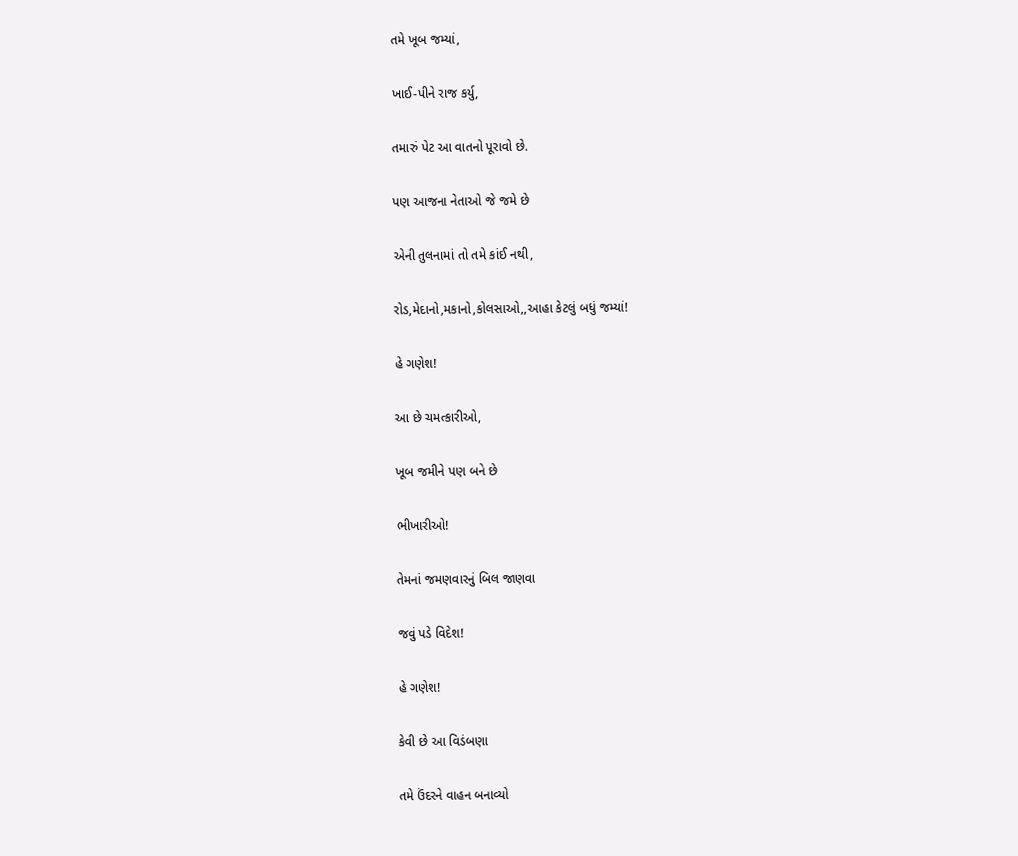તમે ખૂબ જમ્યાં,


ખાઈ-પીને રાજ કર્યુ,


તમારું પેટ આ વાતનો પૂરાવો છે.


પણ આજના નેતાઓ જે જમે છે


એની તુલનામાં તો તમે કાંઈ નથી,


રોડ,મેદાનો,મકાનો,કોલસાઓ,,આહા કેટલું બધું જમ્યાં!


હે ગણેશ!


આ છે ચમત્કારીઓ,


ખૂબ જમીને પણ બને છે


ભીખારીઓ!


તેમનાં જમણવારનું બિલ જાણવા


જવું પડે વિદેશ!


હે ગણેશ!


કેવી છે આ વિડંબણા


તમે ઉંદરને વાહન બનાવ્યો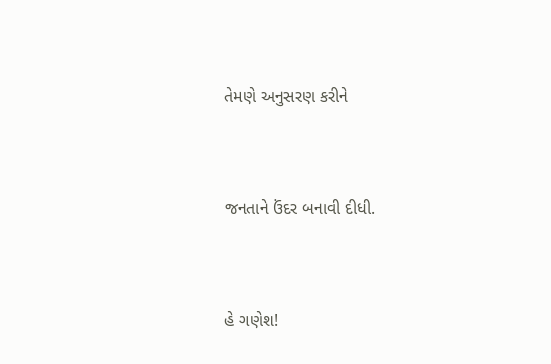તેમણે અનુસરણ કરીને


જનતાને ઉંદર બનાવી દીધી.


હે ગણેશ!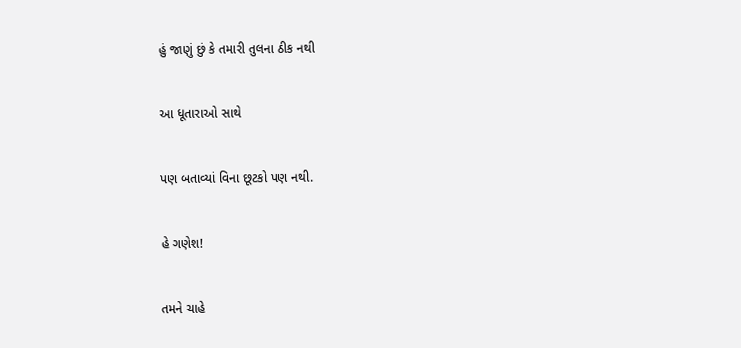હું જાણું છું કે તમારી તુલના ઠીક નથી


આ ધૂતારાઓ સાથે


પણ બતાવ્યાં વિના છૂટકો પણ નથી.


હે ગણેશ!


તમને ચાહે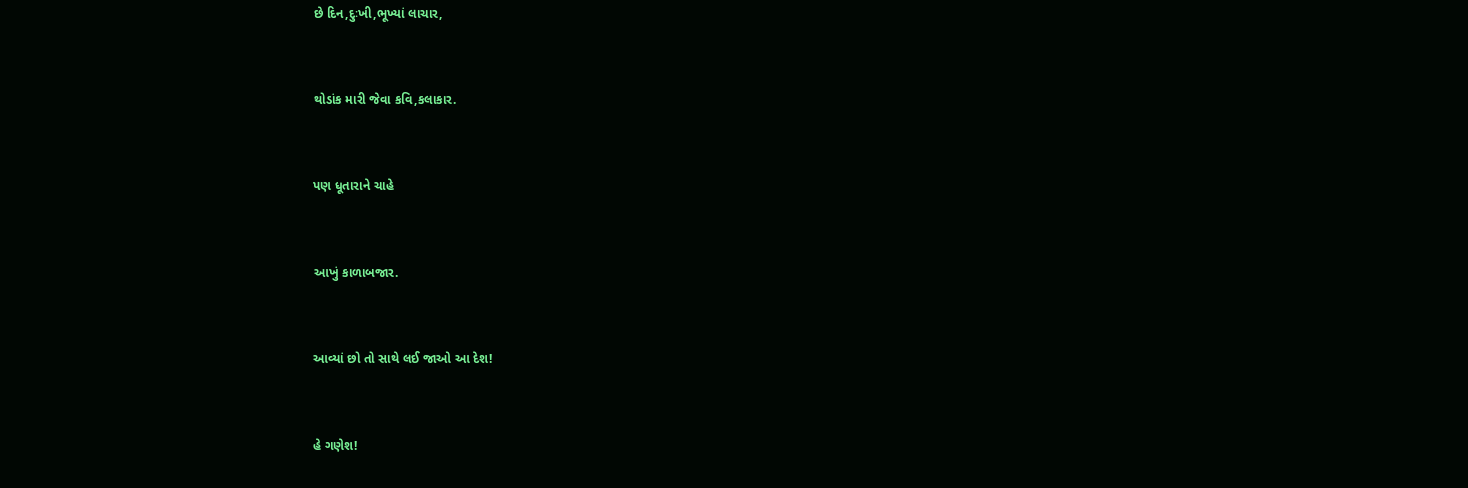છે દિન,દુઃખી,ભૂખ્યાં લાચાર,


થોડાંક મારી જેવા કવિ,કલાકાર.


પણ ધૂતારાને ચાહે


આખું કાળાબજાર.


આવ્યાં છો તો સાથે લઈ જાઓ આ દેશ!


હે ગણેશ!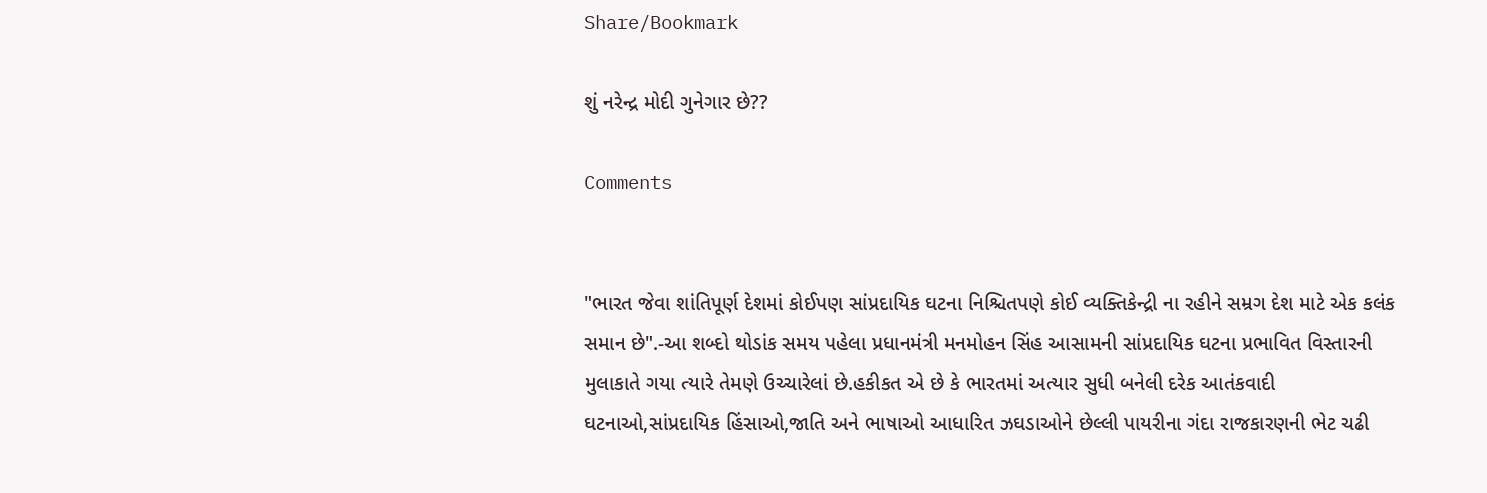Share/Bookmark

શું નરેન્દ્ર મોદી ગુનેગાર છે??

Comments


"ભારત જેવા શાંતિપૂર્ણ દેશમાં કોઈપણ સાંપ્રદાયિક ઘટના નિશ્ચિતપણે કોઈ વ્યક્તિકેન્દ્રી ના રહીને સમ્રગ દેશ માટે એક કલંક સમાન છે".-આ શબ્દો થોડાંક સમય પહેલા પ્રધાનમંત્રી મનમોહન સિંહ આસામની સાંપ્રદાયિક ઘટના પ્રભાવિત વિસ્તારની મુલાકાતે ગયા ત્યારે તેમણે ઉચ્ચારેલાં છે.હકીકત એ છે કે ભારતમાં અત્યાર સુધી બનેલી દરેક આતંકવાદી ઘટનાઓ,સાંપ્રદાયિક હિંસાઓ,જાતિ અને ભાષાઓ આધારિત ઝઘડાઓને છેલ્લી પાયરીના ગંદા રાજકારણની ભેટ ચઢી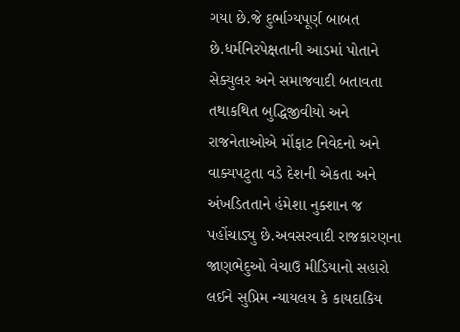ગયા છે.જે દુર્ભાગ્યપૂર્ણ બાબત છે.ધર્મનિરપેક્ષતાની આડમાં પોતાને સેક્યુલર અને સમાજવાદી બતાવતા તથાકથિત બુદ્ધિજીવીયો અને રાજનેતાઓએ મોંફાટ નિવેદનો અને વાક્યપટુતા વડે દેશની એકતા અને અંખડિતતાને હંમેશા નુક્શાન જ પહોંચાડ્યુ છે.અવસરવાદી રાજકારણના જાણભેદુઓ વેચાઉ મીડિયાનો સહારો લઈને સુપ્રિમ ન્યાયલય કે કાયદાકિય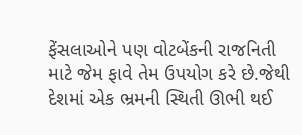ફેંસલાઓને પણ વોટબેંકની રાજનિતી માટે જેમ ફાવે તેમ ઉપયોગ કરે છે.જેથી દેશમાં એક ભ્રમની સ્થિતી ઊભી થઈ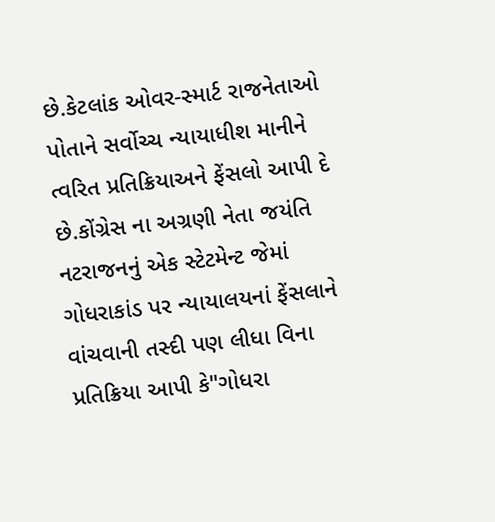છે.કેટલાંક ઓવર-સ્માર્ટ રાજનેતાઓ પોતાને સર્વોચ્ચ ન્યાયાધીશ માનીને ત્વરિત પ્રતિક્રિયાઅને ફેંસલો આપી દે છે.કોંગ્રેસ ના અગ્રણી નેતા જયંતિ નટરાજનનું એક સ્ટેટમેન્ટ જેમાં ગોધરાકાંડ પર ન્યાયાલયનાં ફેંસલાને વાંચવાની તસ્દી પણ લીધા વિના પ્રતિક્રિયા આપી કે"ગોધરા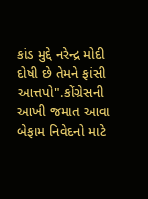કાંડ મુદ્દે નરેન્દ્ર મોદી દોષી છે તેમને ફાંસી આત્તપો".કોંગ્રેસની આખી જમાત આવા બેફામ નિવેદનો માટે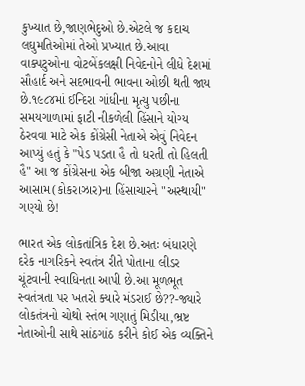કુખ્યાત છે,જાણભેદુઓ છે.એટલે જ કદાચ લઘુમતિઓમાં તેઓ પ્રખ્યાત છે.આવા વાક્પટુઓના વોટબેંકલક્ષી નિવેદનોને લીધે દેશમાં સૌહાર્દ અને સદભાવની ભાવના ઓછી થતી જાય છે.૧૯૮૪માં ઈન્દિરા ગાંધીના મૃત્યુ પછીના સમયગાળામાં ફાટી નીકળેલી હિંસાને યોગ્ય ઠેરવવા માટે એક કોંગ્રેસી નેતાએ એવું નિવેદન આપ્યું હતું કે "પેડ પડતા હૈ તો ધરતી તો હિલતી હૈ" આ જ કોંગ્રેસના એક બીજા અગ્રણી નેતાએ આસામ(કોકરાઝાર)ના હિંસાચારને "અસ્થાયી" ગણ્યો છે!

ભારત એક લોકતાંત્રિક દેશ છે.અતઃ બંધારણે દરેક નાગરિકને સ્વતંત્ર રીતે પોતાના લીડર ચૂંટવાની સ્વાધિનતા આપી છે.આ મૂળભૂત સ્વતંત્રતા પર ખતરો ક્યારે મંડરાઈ છે??-જ્યારે લોકતંત્રનો ચોથો સ્તંભ ગણાતું મિડીયા,ભ્રષ્ટ નેતાઓની સાથે સાંઠગાંઠ કરીને કોઈ એક વ્યક્તિને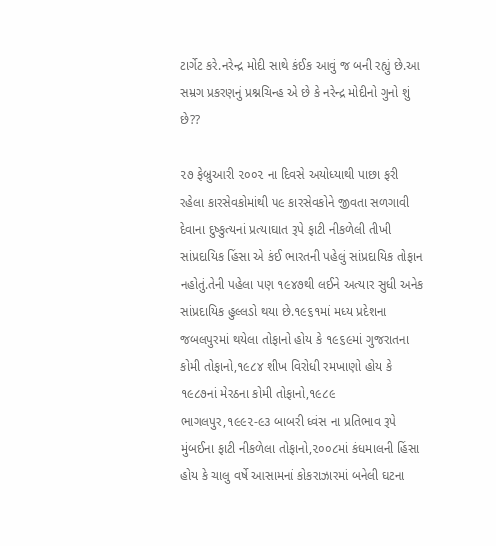ટાર્ગેટ કરે.નરેન્દ્ર મોદી સાથે કંઈક આવું જ બની રહ્યું છે.આ સમ્રગ પ્રકરણનું પ્રશ્નચિન્હ એ છે કે નરેન્દ્ર મોદીનો ગુનો શું છે??

૨૭ ફેબ્રુઆરી ૨૦૦૨ ના દિવસે અયોધ્યાથી પાછા ફરી રહેલા કારસેવકોમાંથી ૫૯ કારસેવકોને જીવતા સળગાવી દેવાના દુષ્કુત્યનાં પ્રત્યાઘાત રૂપે ફાટી નીકળેલી તીખી સાંપ્રદાયિક હિંસા એ કંઈ ભારતની પહેલું સાંપ્રદાયિક તોફાન નહોતું.તેની પહેલા પણ ૧૯૪૭થી લઈને અત્યાર સુધી અનેક સાંપ્રદાયિક હુલ્લડો થયા છે.૧૯૬૧માં મધ્ય પ્રદેશના જબલપુરમાં થયેલા તોફાનો હોય કે ૧૯૬૯માં ગુજરાતના કોમી તોફાનો,૧૯૮૪ શીખ વિરોધી રમખાણો હોય કે ૧૯૮૭નાં મેરઠના કોમી તોફાનો,૧૯૮૯ ભાગલપુર,૧૯૯૨-૯૩ બાબરી ધ્વંસ ના પ્રતિભાવ રૂપે મુંબઈના ફાટી નીકળેલા તોફાનો,૨૦૦૮માં કંધમાલની હિંસા હોય કે ચાલુ વર્ષે આસામનાં કોકરાઝારમાં બનેલી ઘટના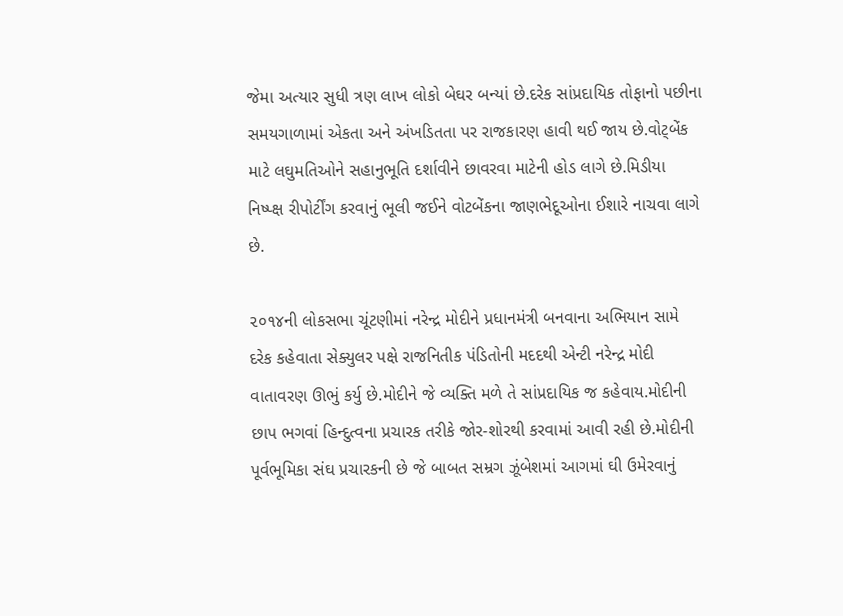જેમા અત્યાર સુધી ત્રણ લાખ લોકો બેઘર બન્યાં છે.દરેક સાંપ્રદાયિક તોફાનો પછીના સમયગાળામાં એકતા અને અંખડિતતા પર રાજકારણ હાવી થઈ જાય છે.વોટ્બેંક માટે લઘુમતિઓને સહાનુભૂતિ દર્શાવીને છાવરવા માટેની હોડ લાગે છે.મિડીયા નિષ્પ્ક્ષ રીપોર્ટીંગ કરવાનું ભૂલી જઈને વોટબેંકના જાણભેદૂઓના ઈશારે નાચવા લાગે છે.

૨૦૧૪ની લોકસભા ચૂંટણીમાં નરેન્દ્ર મોદીને પ્રધાનમંત્રી બનવાના અભિયાન સામે દરેક કહેવાતા સેક્યુલર પક્ષે રાજનિતીક પંડિતોની મદદથી એન્ટી નરેન્દ્ર મોદી વાતાવરણ ઊભું કર્યુ છે.મોદીને જે વ્યક્તિ મળે તે સાંપ્રદાયિક જ કહેવાય.મોદીની છાપ ભગવાં હિન્દુત્વના પ્રચારક તરીકે જોર-શોરથી કરવામાં આવી રહી છે.મોદીની પૂર્વભૂમિકા સંઘ પ્રચારકની છે જે બાબત સમ્રગ ઝૂંબેશમાં આગમાં ઘી ઉમેરવાનું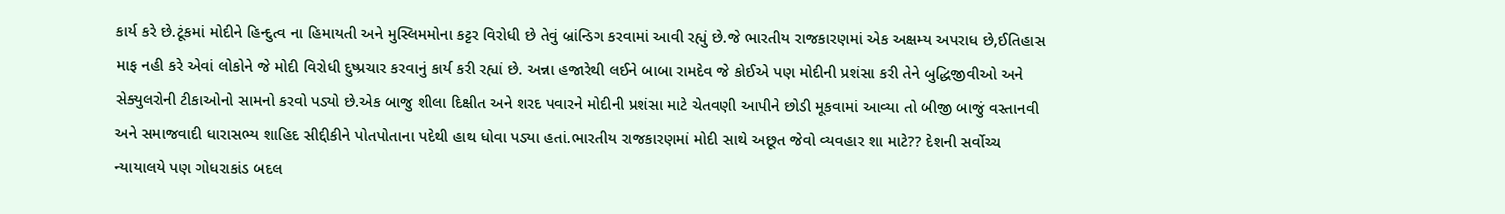કાર્ય કરે છે.ટૂંકમાં મોદીને હિન્દુત્વ ના હિમાયતી અને મુસ્લિમમોના કટ્ટર વિરોધી છે તેવું બ્રાંન્ડિગ કરવામાં આવી રહ્યું છે.જે ભારતીય રાજકારણમાં એક અક્ષમ્ય અપરાધ છે,ઈતિહાસ માફ નહી કરે એવાં લોકોને જે મોદી વિરોધી દુષ્પ્રચાર કરવાનું કાર્ય કરી રહ્યાં છે. અન્ના હજારેથી લઈને બાબા રામદેવ જે કોઈએ પણ મોદીની પ્રશંસા કરી તેને બુદ્ધિજીવીઓ અને સેક્યુલરોની ટીકાઓનો સામનો કરવો પડ્યો છે.એક બાજુ શીલા દિક્ષીત અને શરદ પવારને મોદીની પ્રશંસા માટે ચેતવણી આપીને છોડી મૂકવામાં આવ્યા તો બીજી બાજું વસ્તાનવી અને સમાજવાદી ધારાસભ્ય શાહિદ સીદ્દીકીને પોતપોતાના પદેથી હાથ ધોવા પડ્યા હતાં.ભારતીય રાજકારણમાં મોદી સાથે અછૂત જેવો વ્યવહાર શા માટે?? દેશની સર્વોચ્ચ ન્યાયાલયે પણ ગોધરાકાંડ બદલ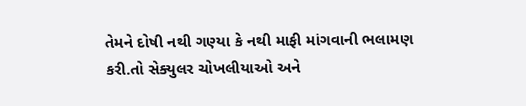તેમને દોષી નથી ગણ્યા કે નથી માફી માંગવાની ભલામણ કરી.તો સેક્યુલર ચોખલીયાઓ અને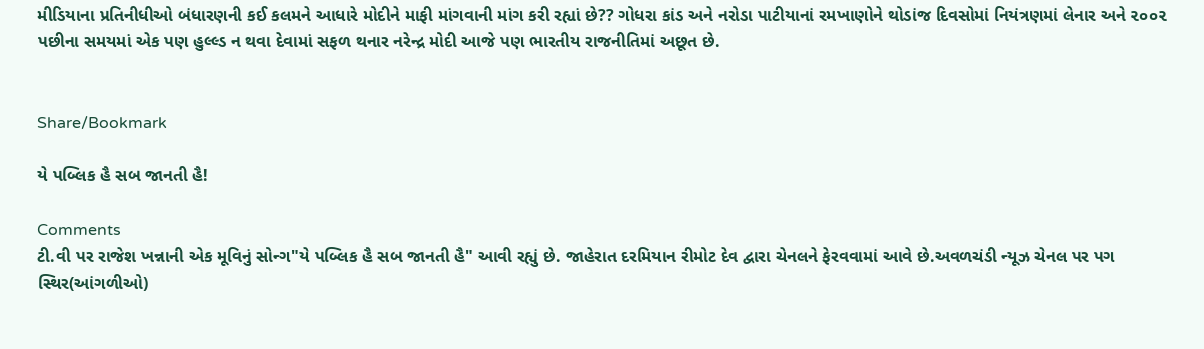મીડિયાના પ્રતિનીધીઓ બંધારણની કઈ કલમને આધારે મોદીને માફી માંગવાની માંગ કરી રહ્યાં છે?? ગોધરા કાંડ અને નરોડા પાટીયાનાં રમખાણોને થોડાંજ દિવસોમાં નિયંત્રણમાં લેનાર અને ૨૦૦૨ પછીના સમયમાં એક પણ હુલ્લ્ડ ન થવા દેવામાં સફળ થનાર નરેન્દ્ર મોદી આજે પણ ભારતીય રાજનીતિમાં અછૂત છે.


Share/Bookmark

યે પબ્લિક હૈ સબ જાનતી હૈ!

Comments
ટી.વી પર રાજેશ ખન્નાની એક મૂવિનું સોન્ગ"યે પબ્લિક હૈ સબ જાનતી હૈ" આવી રહ્યું છે. જાહેરાત દરમિયાન રીમોટ દેવ દ્વારા ચેનલને ફેરવવામાં આવે છે.અવળચંડી ન્યૂઝ ચેનલ પર પગ સ્થિર(આંગળીઓ)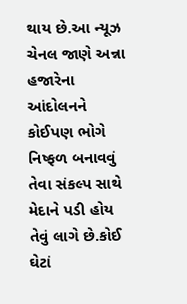થાય છે.આ ન્યૂઝ ચેનલ જાણે અન્ના હજારેના આંદોલનને કોઈપણ ભોગે નિષ્ફળ બનાવવું તેવા સંકલ્પ સાથે મેદાને પડી હોય તેવું લાગે છે.કોઈ ઘેટાં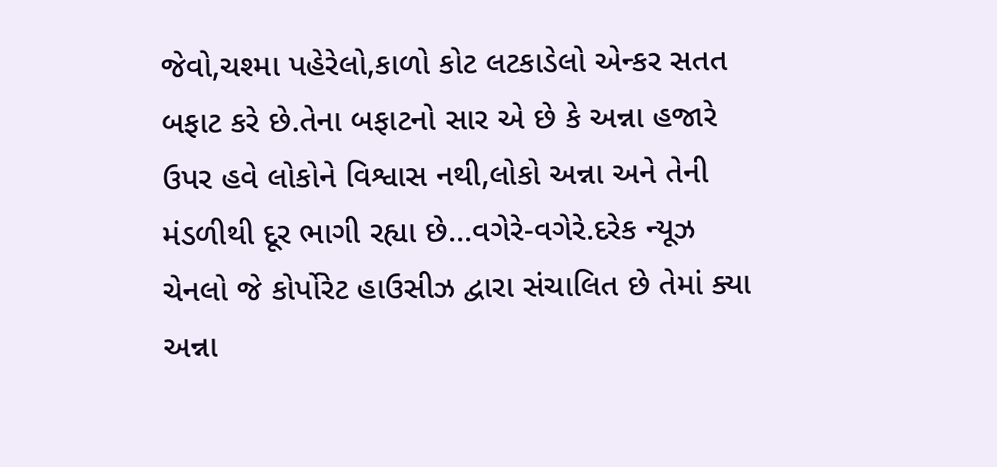જેવો,ચશ્મા પહેરેલો,કાળો કોટ લટકાડેલો એન્કર સતત બફાટ કરે છે.તેના બફાટનો સાર એ છે કે અન્ના હજારે ઉપર હવે લોકોને વિશ્વાસ નથી,લોકો અન્ના અને તેની મંડળીથી દૂર ભાગી રહ્યા છે...વગેરે-વગેરે.દરેક ન્યૂઝ ચેનલો જે કોર્પોરેટ હાઉસીઝ દ્વારા સંચાલિત છે તેમાં ક્યા અન્ના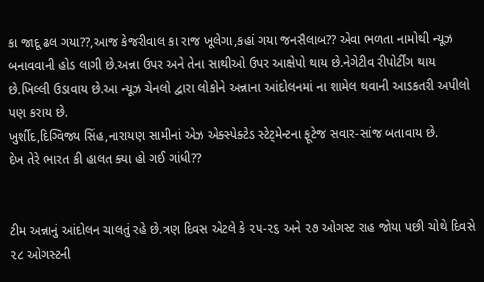કા જાદૂ ઢલ ગયા??,આજ કેજરીવાલ કા રાજ ખૂલેગા,કહાં ગયા જનસૈલાબ?? એવા ભળતા નામોથી ન્યૂઝ બનાવવાની હોડ લાગી છે.અન્ના ઉપર અને તેના સાથીઓ ઉપર આક્ષેપો થાય છે.નેગેટીવ રીપોર્ટીંગ થાય છે.ખિલ્લી ઉડાવાય છે.આ ન્યૂઝ ચેનલો દ્વારા લોકોને અન્નાના આંદોલનમાં ના શામેલ થવાની આડકતરી અપીલો પણ કરાય છે.
ખુર્શીદ,દિગ્વિજ્ય સિંહ,નારાયણ સામીનાં એઝ એક્સ્પેક્ટેડ સ્ટેટ્મેન્ટના ફૂટેજ સવાર-સાંજ બતાવાય છે.
દેખ તેરે ભારત કી હાલત ક્યા હો ગઈ ગાંધી??


ટીમ અન્નાનું આંદોલન ચાલતું રહે છે.ત્રણ દિવસ એટલે કે ૨૫-૨૬ અને ૨૭ ઓગસ્ટ રાહ જોયા પછી ચોથે દિવસે ૨૮ ઓગસ્ટની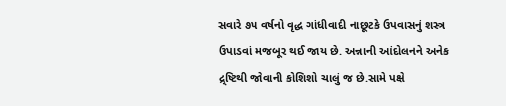સવારે ૭૫ વર્ષનો વૃદ્ધ ગાંધીવાદી નાછૂટકે ઉપવાસનું શસ્ત્ર ઉપાડવાં મજબૂર થઈ જાય છે. અન્નાની આંદોલનને અનેક દ્ર્ષ્ટિથી જોવાની કોશિશો ચાલું જ છે.સામે પક્ષે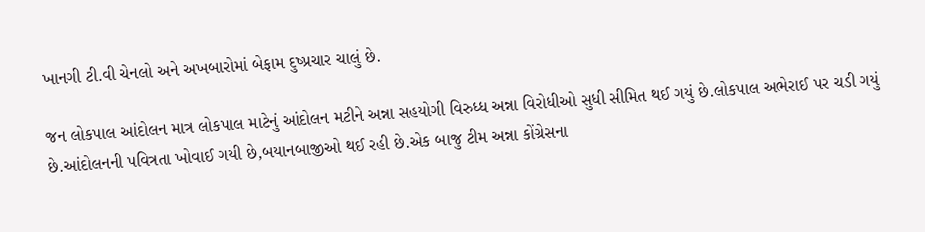ખાનગી ટી.વી ચેનલો અને અખબારોમાં બેફામ દુષ્પ્રચાર ચાલું છે.

જન લોકપાલ આંદોલન માત્ર લોકપાલ માટેનું આંદોલન મટીને અન્ના સહયોગી વિરુધ્ધ અન્ના વિરોધીઓ સુધી સીમિત થઈ ગયું છે.લોકપાલ અભેરાઈ પર ચડી ગયું છે.આંદોલનની પવિત્રતા ખોવાઈ ગયી છે,બયાનબાજીઓ થઈ રહી છે.એક બાજુ ટીમ અન્ના કોંગ્રેસના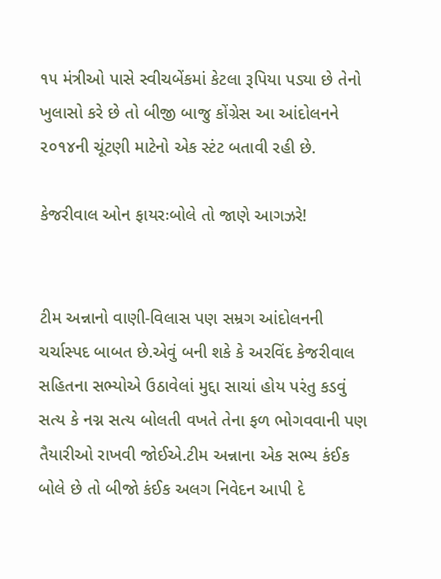૧૫ મંત્રીઓ પાસે સ્વીચબેંકમાં કેટલા રૂપિયા પડ્યા છે તેનો ખુલાસો કરે છે તો બીજી બાજુ કોંગ્રેસ આ આંદોલનને ૨૦૧૪ની ચૂંટણી માટેનો એક સ્ટંટ બતાવી રહી છે.

કેજરીવાલ ઓન ફાયરઃબોલે તો જાણે આગઝરે!


ટીમ અન્નાનો વાણી-વિલાસ પણ સમ્રગ આંદોલનની ચર્ચાસ્પદ બાબત છે.એવું બની શકે કે અરવિંદ કેજરીવાલ સહિતના સભ્યોએ ઉઠાવેલાં મુદ્દા સાચાં હોય પરંતુ કડવું સત્ય કે નગ્ન સત્ય બોલતી વખતે તેના ફળ ભોગવવાની પણ તૈયારીઓ રાખવી જોઈએ.ટીમ અન્નાના એક સભ્ય કંઈક બોલે છે તો બીજો કંઈક અલગ નિવેદન આપી દે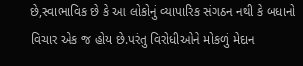છે,સ્વાભાવિક છે કે આ લોકોનું વ્યાપારિક સંગઠન નથી કે બધાનો વિચાર એક જ હોય છે.પરંતુ વિરોધીઓને મોકળું મેદાન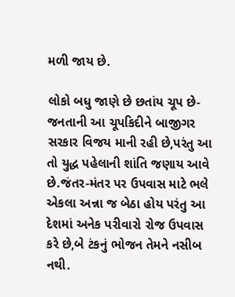મળી જાય છે.

લોકો બધુ જાણે છે છતાંય ચૂપ છે-જનતાની આ ચૂપકિદીને બાજીગર સરકાર વિજય માની રહી છે,પરંતુ આ તો યુદ્ધ પહેલાની શાંતિ જણાય આવે છે.જંતર-મંતર પર ઉપવાસ માટે ભલે એકલા અન્ના જ બેઠા હોય પરંતુ આ દેશમાં અનેક પરીવારો રોજ ઉપવાસ કરે છે,બે ટંકનું ભોજન તેમને નસીબ નથી.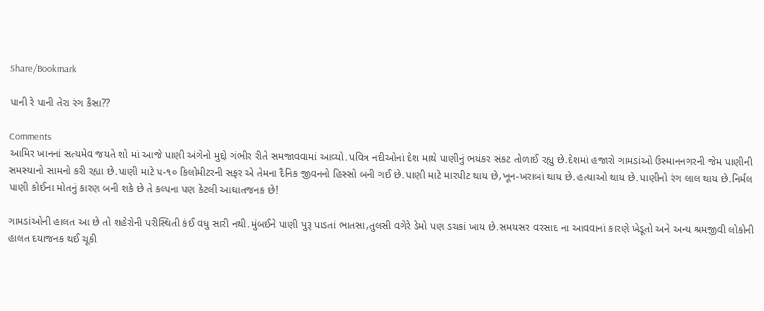Share/Bookmark

પાની રે પાની તેરા રંગ કૈસા??

Comments
આમિર ખાનનાં સત્યમેવ જયતે શો માં આજે પાણી અંગેનો મુદ્દો ગંભીર રીતે સમજાવવામાં આવ્યો.પવિત્ર નદીઓનાં દેશ માથે પાણીનું ભયંકર સંકટ તોળાઈ રહ્યુ છે.દેશમાં હજારો ગામડાંઓ ઉસ્માનનગરની જેમ પાણીની સમસ્યાનો સામનો કરી રહ્યા છે.પાણી માટે ૫-૧૦ કિલોમીટરની સફર એ તેમના દૈનિક જીવનનો હિસ્સો બની ગઈ છે.પાણી માટે મારપીટ થાય છે,ખૂન-ખરાબાં થાય છે.હત્યાઓ થાય છે.પાણીનો રંગ લાલ થાય છે.નિર્મલ પાણી કોઈના મોતનું કારણ બની શકે છે તે કલ્પના પણ કેટલી આઘાતજનક છે!

ગામડાંઓની હાલત આ છે તો શહેરોની પરીસ્થિતી કંઈ વધુ સારી નથી.મુંબઈને પાણી પુરૂ પાડતાં ભાતસા,તુલસી વગેરે ડેમો પણ ડચકાં ખાય છે.સમયસર વરસાદ ના આવવાનાં કારણે ખેડૂતો અને અન્ય શ્રમજીવી લોકોની હાલત દયાજનક થઈ ચૂકી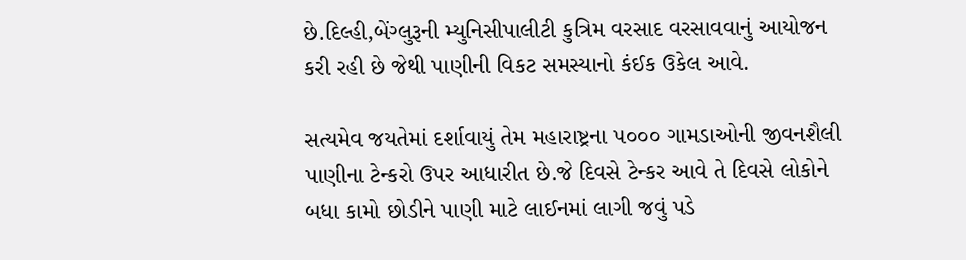છે.દિલ્હી,બેંગ્લુરૂની મ્યુનિસીપાલીટી કુત્રિમ વરસાદ વરસાવવાનું આયોજન કરી રહી છે જેથી પાણીની વિકટ સમસ્યાનો કંઈક ઉકેલ આવે.

સત્યમેવ જયતેમાં દર્શાવાયું તેમ મહારાષ્ટ્રના ૫૦૦૦ ગામડાઓની જીવનશૈલી પાણીના ટેન્કરો ઉપર આધારીત છે.જે દિવસે ટેન્કર આવે તે દિવસે લોકોને બધા કામો છોડીને પાણી માટે લાઈનમાં લાગી જવું પડે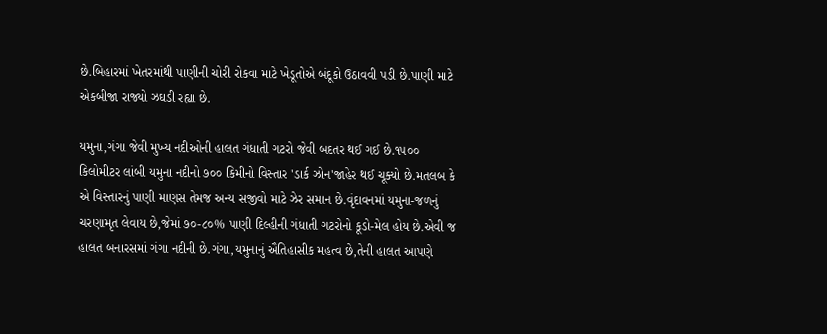છે.બિહારમાં ખેતરમાંથી પાણીની ચોરી રોકવા માટે ખેડૂતોએ બંદૂકો ઉઠાવવી પડી છે.પાણી માટે એકબીજા રાજ્યો ઝઘડી રહ્યા છે.

યમુના,ગંગા જેવી મુખ્ય નદીઓની હાલત ગંધાતી ગટરો જેવી બદતર થઈ ગઈ છે.૧૫૦૦ કિલોમીટર લાંબી યમુના નદીનો ૭૦૦ કિમીનો વિસ્તાર 'ડાર્ક ઝોન'જાહેર થઈ ચૂક્યો છે.મતલબ કે એ વિસ્તારનું પાણી માણસ તેમજ અન્ય સજીવો માટે ઝેર સમાન છે.વૃંદાવનમાં યમુના-જળનું ચરણામૃત લેવાય છે,જેમાં ૭૦-૮૦% પાણી દિલ્હીની ગંધાતી ગટરોનો કૂડો-મેલ હોય છે.એવી જ હાલત બનારસમાં ગંગા નદીની છે.ગંગા,યમુનાનું ઐતિહાસીક મહત્વ છે,તેની હાલત આપણે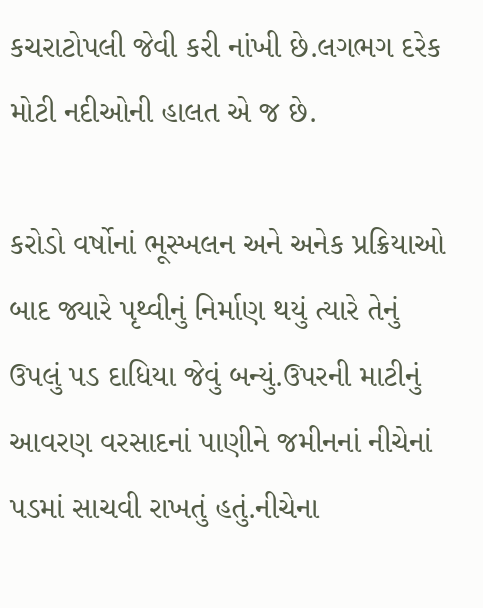કચરાટોપલી જેવી કરી નાંખી છે.લગભગ દરેક મોટી નદીઓની હાલત એ જ છે.

કરોડો વર્ષોનાં ભૂસ્ખલન અને અનેક પ્રક્રિયાઓ બાદ જ્યારે પૃથ્વીનું નિર્માણ થયું ત્યારે તેનું ઉપલું પડ દાધિયા જેવું બન્યું.ઉપરની માટીનું આવરણ વરસાદનાં પાણીને જમીનનાં નીચેનાં પડમાં સાચવી રાખતું હતું.નીચેના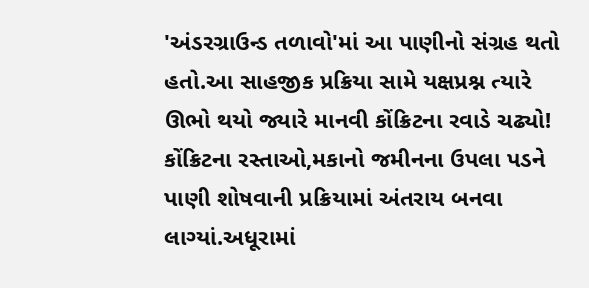'અંડરગ્રાઉન્ડ તળાવો'માં આ પાણીનો સંગ્રહ થતો હતો.આ સાહજીક પ્રક્રિયા સામે યક્ષપ્રશ્ન ત્યારે ઊભો થયો જ્યારે માનવી કોંક્રિટના રવાડે ચઢ્યો! કોંક્રિટના રસ્તાઓ,મકાનો જમીનના ઉપલા પડને પાણી શોષવાની પ્રક્રિયામાં અંતરાય બનવા લાગ્યાં.અધૂરામાં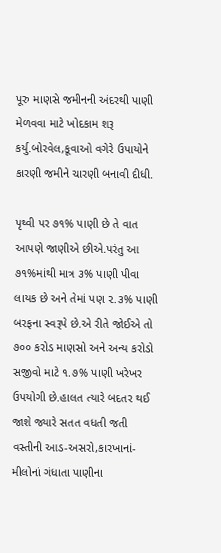પૂરુ માણસે જમીનની અંદરથી પાણી મેળવવા માટે ખોદકામ શરૂ કર્યુ.બોરવેલ,કૂવાઓ વગેરે ઉપાયોને કારણી જમીને ચારણી બનાવી દીધી.

પૃથ્વી પર ૭૧% પાણી છે તે વાત આપણે જાણીએ છીએ.પરંતુ આ ૭૧%માંથી માત્ર ૩% પાણી પીવા લાયક છે અને તેમાં પણ ૨.૩% પાણી બરફના સ્વરૂપે છે.એ રીતે જોઈએ તો ૭૦૦ કરોડ માણસો અને અન્ય કરોડો સજીવો માટે ૧.૭% પાણી ખરેખર ઉપયોગી છે.હાલત ત્યારે બદતર થઈ જાશે જ્યારે સતત વધતી જતી વસ્તીની આડ-અસરો,કારખાનાં-મીલોનાં ગંધાતા પાણીના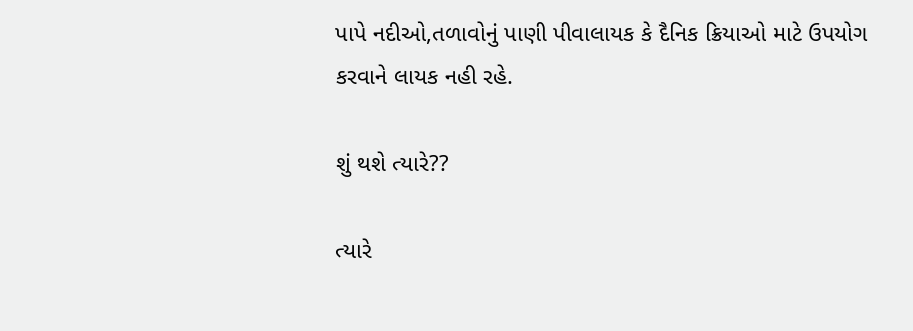પાપે નદીઓ,તળાવોનું પાણી પીવાલાયક કે દૈનિક ક્રિયાઓ માટે ઉપયોગ કરવાને લાયક નહી રહે.

શું થશે ત્યારે??

ત્યારે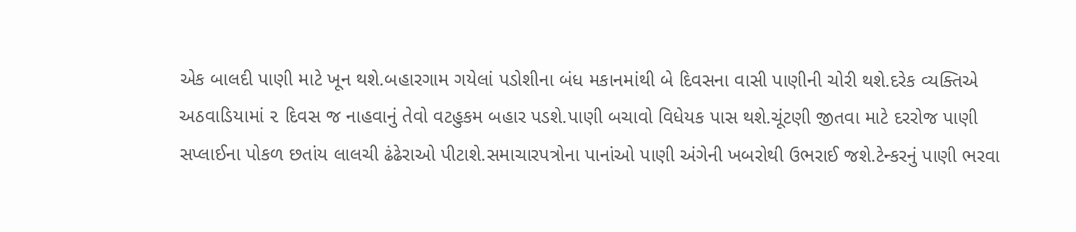એક બાલદી પાણી માટે ખૂન થશે.બહારગામ ગયેલાં પડોશીના બંધ મકાનમાંથી બે દિવસના વાસી પાણીની ચોરી થશે.દરેક વ્યક્તિએ અઠવાડિયામાં ૨ દિવસ જ નાહવાનું તેવો વટહુકમ બહાર પડશે.પાણી બચાવો વિધેયક પાસ થશે.ચૂંટણી જીતવા માટે દરરોજ પાણી સપ્લાઈના પોકળ છતાંય લાલચી ઢંઢેરાઓ પીટાશે.સમાચારપત્રોના પાનાંઓ પાણી અંગેની ખબરોથી ઉભરાઈ જશે.ટેન્કરનું પાણી ભરવા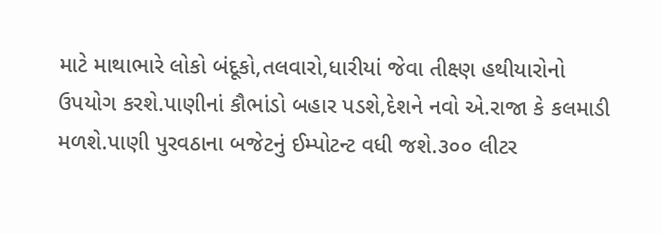માટે માથાભારે લોકો બંદૂકો,તલવારો,ધારીયાં જેવા તીક્ષ્ણ હથીયારોનો ઉપયોગ કરશે.પાણીનાં કૌભાંડો બહાર પડશે,દેશને નવો એ.રાજા કે કલમાડી મળશે.પાણી પુરવઠાના બજેટનું ઈમ્પોટન્ટ વધી જશે.૩૦૦ લીટર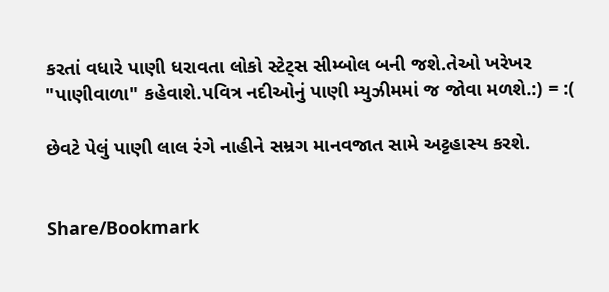કરતાં વધારે પાણી ધરાવતા લોકો સ્ટેટ્સ સીમ્બોલ બની જશે.તેઓ ખરેખર "પાણીવાળા" કહેવાશે.પવિત્ર નદીઓનું પાણી મ્યુઝીમમાં જ જોવા મળશે.:) = :(

છેવટે પેલું પાણી લાલ રંગે નાહીને સમ્રગ માનવજાત સામે અટ્ટહાસ્ય કરશે.


Share/Bookmark